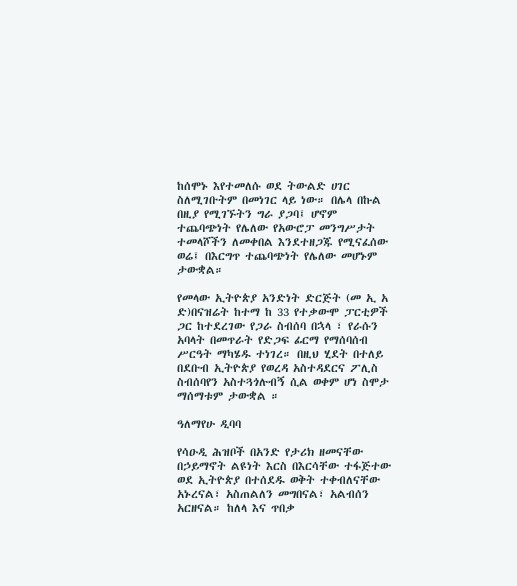ከሰሞኑ እየተመለሱ ወደ ትውልድ ሀገር ስለሚገቡትም በመነገር ላይ ነው። በሌላ በኩል በዚያ የሚገኙትን ግራ ያጋባ፤ ሆኖም ተጨባጭነት የሌለው የአውሮፓ መንግሥታት ተመላሾችን ለመቀበል እንደተዘጋጁ የሚናፈሰው ወሬ፤ በእርግጥ ተጨባጭነት የሌለው መሆኑም ታውቋል።

የመላው ኢትዮጵያ አንድነት ድርጅት (መ ኢ አ ድ)በናዝሬት ከተማ ከ 33 የተቃውሞ ፓርቲዎች ጋር ከተደረገው የጋራ ስብሰባ በኋላ ፣ የራሱን አባላት በመጥራት የድጋፍ ፊርማ የማሰባሰብ ሥርዓት ማካሄዱ ተነገረ። በዚህ ሂደት በተለይ በደቡብ ኢትዮጵያ የወረዳ አስተዳደርና ፖሊስ ስብሰባየን አስተጓጎሉብኝ ሲል ወቀም ሆነ ስሞታ ማሰማቱም ታውቋል ።

ዓለማየሁ ዲባባ

የሳዑዲ ሕዝቦች በአንድ የታሪክ ዘመናቸው በኃይማኖት ልዩነት እርስ በእርሳቸው ተፋጅተው ወደ ኢትዮጵያ በተሰደዱ ወቅት ተቀብለናቸው አኑረናል፣ አስጠልለን መግበናል፣ አልብሰን አርዘናል። ከለላ እና ጥበቃ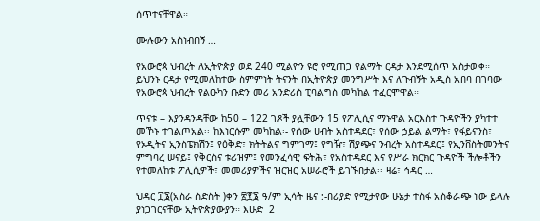ሰጥተናቸዋል።

ሙሉውን አስነብበኝ …

የአውሮጳ ህብረት ለኢትዮጵያ ወደ 240 ሚልዮን ዩሮ የሚጠጋ የልማት ርዳታ እንደሚሰጥ አስታወቀ። ይህንኑ ርዳታ የሚመለከተው ስምምነት ትናንት በኢትዮጵያ መንግሥት እና ለጉብኝት አዲስ አበባ በገባው የአውሮጳ ህብረት የልዑካን ቡድን መሪ አንድሪስ ፒባልግስ መካከል ተፈርሞዋል።

ጥናቱ – እያንዳንዳቸው ከ50 – 122 ገጾች ያሏቸውን 15 የፖሊሲና ማኑዋል አርእስተ ጉዳዮችን ያካተተ መኾኑ ተገልጦአል፡፡ ከእነርሱም መካከል፡- የሰው ሀብት አስተዳደር፣ የሰው ኃይል ልማት፣ የፋይናንስ፣ የኦዲትና ኢንስፔክሽን፤ የዕቅድ፣ ክትትልና ግምገማ፤ የግዥ፣ ሽያጭና ንብረት አስተዳደር፤ የኢንቨስትመንትና ምግባረ ሠናይ፤ የቅርስና ቱሪዝም፤ የመንፈሳዊ ፍትሕ፣ የአስተዳደር እና የሥራ ክርክር ጉዳዮች ችሎቶችን የተመለከቱ ፖሊሲዎች፣ መመሪያዎችና ዝርዝር አሠራሮች ይገኙበታል፡፡ ዛሬ፣ ኅዳር …

ህዳር ፲፮(አስራ ስድስት )ቀን ፳፻፮ ዓ/ም ኢሳት ዜና :-በሪያድ የሚታየው ሁኔታ ተስፋ አስቆራጭ ነው ይላሉ ያነጋገርናቸው ኢትዮጵያውያን። እሁድ  2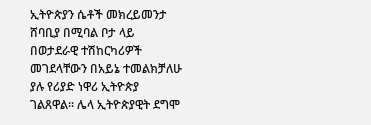ኢትዮጵያን ሴቶች መክረይመንታ ሸባቢያ በሚባል ቦታ ላይ በወታደራዊ ተሽከርካሪዎች መገደላቸውን በአይኔ ተመልክቻለሁ ያሉ የሪያድ ነዋሪ ኢትዮጵያ ገልጸዋል። ሌላ ኢትዮጵያዊት ደግሞ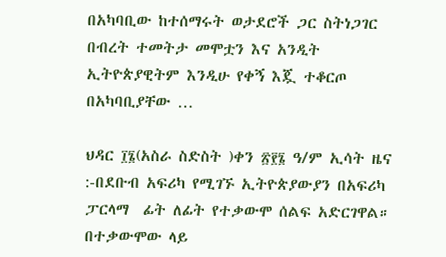በአካባቢው ከተሰማሩት ወታደሮች ጋር ስትነጋገር በብረት ተመትታ መሞቷን እና አንዲት ኢትዮጵያዊትም እንዲሁ የቀኝ እጇ ተቆርጦ በአካባቢያቸው …

ህዳር ፲፮(አስራ ስድስት )ቀን ፳፻፮ ዓ/ም ኢሳት ዜና :-በደቡብ አፍሪካ የሚገኙ ኢትዮጵያውያን በአፍሪካ ፓርላማ  ፊት ለፊት የተቃውሞ ሰልፍ አድርገዋል። በተቃውሞው ላይ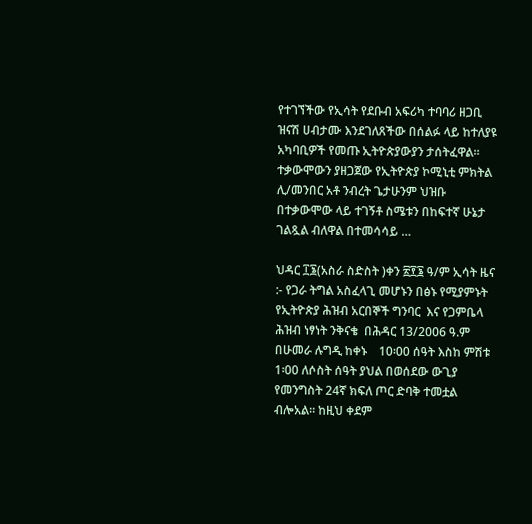የተገኘችው የኢሳት የደቡብ አፍሪካ ተባባሪ ዘጋቢ ዝናሽ ሀብታሙ እንደገለጸችው በሰልፉ ላይ ከተለያዩ አካባቢዎች የመጡ ኢትዮጵያውያን ታሰትፈዋል። ተቃውሞውን ያዘጋጀው የኢትዮጵያ ኮሚኒቲ ምክትል ሊ/መንበር አቶ ንብረት ጌታሁንም ህዝቡ በተቃውሞው ላይ ተገኝቶ ስሜቱን በከፍተኛ ሁኔታ ገልጿል ብለዋል በተመሳሳይ …

ህዳር ፲፮(አስራ ስድስት )ቀን ፳፻፮ ዓ/ም ኢሳት ዜና :- የጋራ ትግል አስፈላጊ መሆኑን በፅኑ የሚያምኑት የኢትዮጵያ ሕዝብ አርበኞች ግንባር  እና የጋምቤላ ሕዝብ ነፃነት ንቅናቄ  በሕዳር 13/2006 ዓ.ም በሁመራ ሉግዲ ከቀኑ    10፡00 ሰዓት እስከ ምሽቱ 1፡00 ለሶስት ሰዓት ያህል በወሰደው ውጊያ የመንግስት 24ኛ ክፍለ ጦር ድባቅ ተመቷል ብሎአል። ከዚህ ቀደም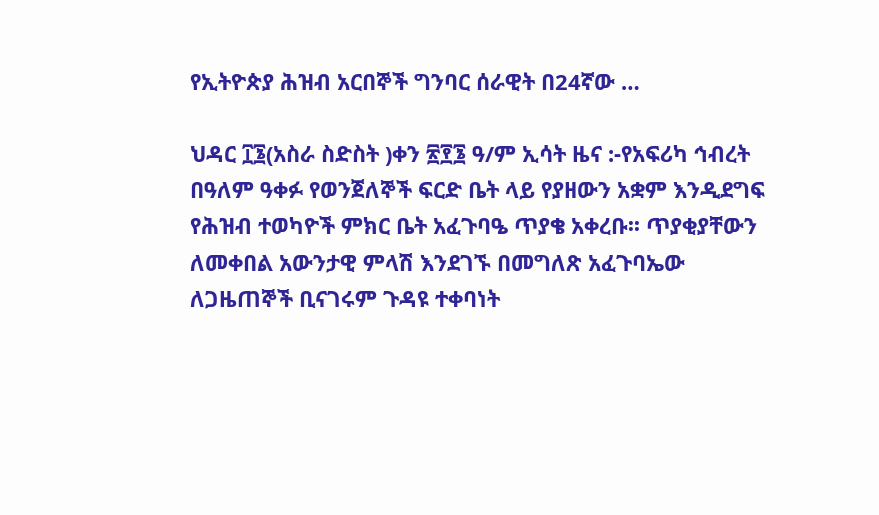የኢትዮጵያ ሕዝብ አርበኞች ግንባር ሰራዊት በ24ኛው …

ህዳር ፲፮(አስራ ስድስት )ቀን ፳፻፮ ዓ/ም ኢሳት ዜና :-የአፍሪካ ኅብረት በዓለም ዓቀፉ የወንጀለኞች ፍርድ ቤት ላይ የያዘውን አቋም እንዲደግፍ የሕዝብ ተወካዮች ምክር ቤት አፈጉባዔ ጥያቄ አቀረቡ፡፡ ጥያቂያቸውን ለመቀበል አውንታዊ ምላሽ እንደገኙ በመግለጽ አፈጉባኤው ለጋዜጠኞች ቢናገሩም ጉዳዩ ተቀባነት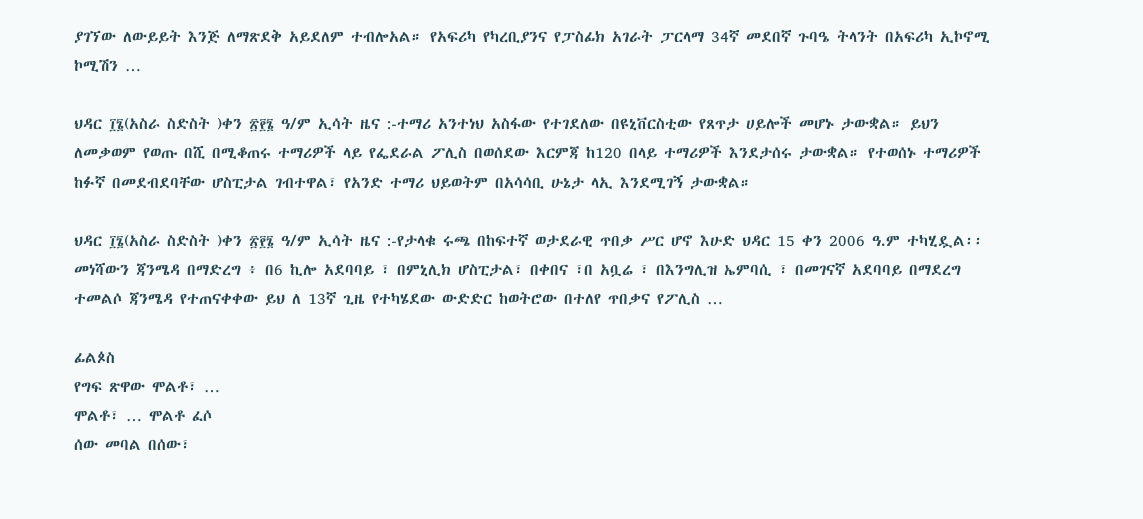ያገኘው ለውይይት እንጅ ለማጽደቅ አይደለም ተብሎአል። የአፍሪካ የካረቢያንና የፓስፊክ አገራት ፓርላማ 34ኛ መደበኛ ጉባዔ ትላንት በአፍሪካ ኢኮኖሚ ኮሚሽን …

ህዳር ፲፮(አስራ ስድስት )ቀን ፳፻፮ ዓ/ም ኢሳት ዜና :-ተማሪ አንተነህ አስፋው የተገደለው በዩኒቨርስቲው የጸጥታ ሀይሎች መሆኑ ታውቋል። ይህን ለመቃወም የወጡ በሺ በሚቆጠሩ ተማሪዎች ላይ የፌደራል ፖሊስ በወሰደው እርምጃ ከ120 በላይ ተማሪዎች እንደታሰሩ ታውቋል። የተወሰኑ ተማሪዎች ከፉኛ በመደብደባቸው ሆስፒታል ገብተዋል፣ የአንድ ተማሪ ህይወትም በአሳሳቢ ሁኔታ ላኢ እንደሚገኝ ታውቋል።

ህዳር ፲፮(አስራ ስድስት )ቀን ፳፻፮ ዓ/ም ኢሳት ዜና :-የታላቁ ሩጫ በከፍተኛ ወታደራዊ ጥበቃ ሥር ሆኖ እሁድ ህዳር 15 ቀን 2006 ዓ.ም ተካሂዷል፡፡ መነሻውን ጃንሜዳ በማድረግ ፥ በ6 ኪሎ አደባባይ ፣ በምኒሊክ ሆስፒታል፣ በቀበና ፣በ አቧሬ ፣ በእንግሊዝ ኤምባሲ ፣ በመገናኛ አደባባይ በማደረግ ተመልሶ ጃንሜዳ የተጠናቀቀው ይህ ለ 13ኛ ጊዜ የተካሄደው ውድድር ከወትሮው በተለየ ጥበቃና የፖሊስ …

ፊልጶስ
የግፍ ጽዋው ሞልቶ፣ …
ሞልቶ፣ … ሞልቶ ፈሶ
ሰው መባል በሰው፣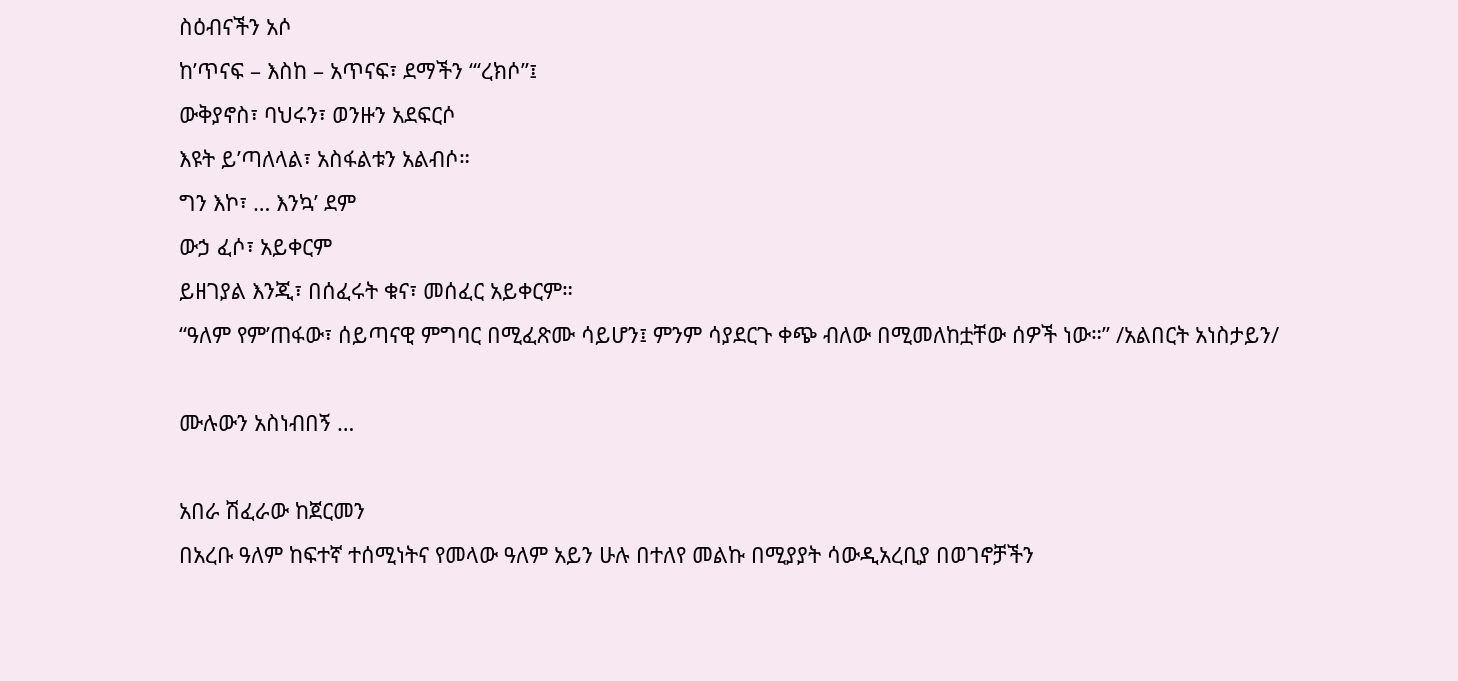ስዕብናችን አሶ
ከ’ጥናፍ – እስከ – አጥናፍ፣ ደማችን “‘ረክሶ”፤
ውቅያኖስ፣ ባህሩን፣ ወንዙን አደፍርሶ
እዩት ይ’ጣለላል፣ አስፋልቱን አልብሶ።
ግን እኮ፣ … እንኳ’ ደም
ውኃ ፈሶ፣ አይቀርም
ይዘገያል እንጂ፣ በሰፈሩት ቁና፣ መሰፈር አይቀርም።
“ዓለም የም’ጠፋው፣ ሰይጣናዊ ምግባር በሚፈጽሙ ሳይሆን፤ ምንም ሳያደርጉ ቀጭ ብለው በሚመለከቷቸው ሰዎች ነው።” /አልበርት አነስታይን/

ሙሉውን አስነብበኝ …

አበራ ሽፈራው ከጀርመን
በአረቡ ዓለም ከፍተኛ ተሰሚነትና የመላው ዓለም አይን ሁሉ በተለየ መልኩ በሚያያት ሳውዲአረቢያ በወገኖቻችን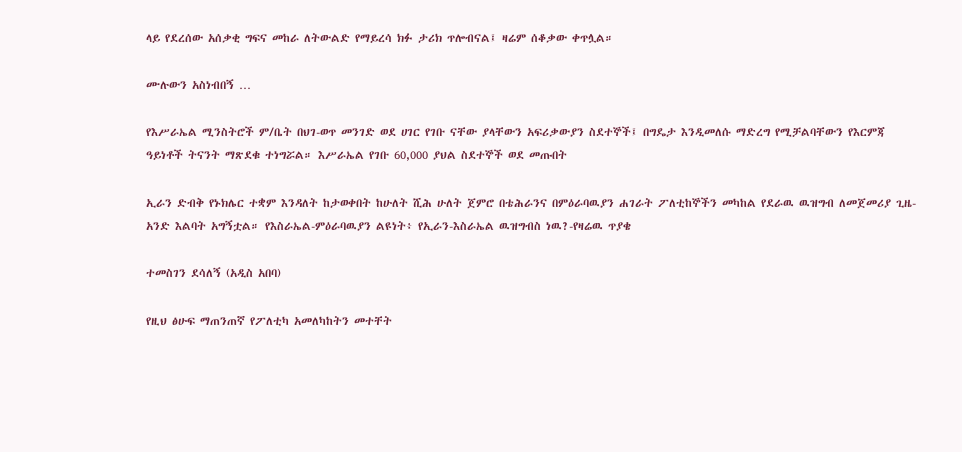ላይ የደረሰው አሰቃቂ ግፍና መከራ ለትውልድ የማይረሳ ክፉ ታሪክ ጥሎብናል፤ ዛሬም ሰቆቃው ቀጥሏል።

ሙሉውን አስነብበኝ …

የእሥራኤል ሚንስትሮች ም/ቤት በህገ-ወጥ መንገድ ወደ ሀገር የገቡ ናቸው ያላቸውን አፍሪቃውያን ስደተኞች፤ በግዴታ እንዲመለሱ ማድረግ የሚቻልባቸውን የእርምጃ ዓይነቶች ትናንት ማጽደቁ ተነግሯል። እሥራኤል የገቡ 60,000 ያህል ስደተኞች ወደ መጡበት

ኢራን ድብቅ የኑክሌር ተቋም እንዳለት ከታወቀበት ከሁለት ሺሕ ሁለት ጀምሮ በቴሕራንና በምዕራባዉያን ሐገራት ፖለቲከኞችን መካከል የደራዉ ዉዝግብ ለመጀመሪያ ጊዜ-አንድ እልባት አግኝቷል። የእስራኤል-ምዕራባዉያን ልዩነት፥ የኢራን-እስራኤል ዉዝግብስ ነዉ?-የዛሬዉ ጥያቄ

ተመስገን ደሳለኝ (አዲስ አበባ)

የዚህ ፅሁፍ ማጠንጠኛ የፖለቲካ አመለካከትን መተቸት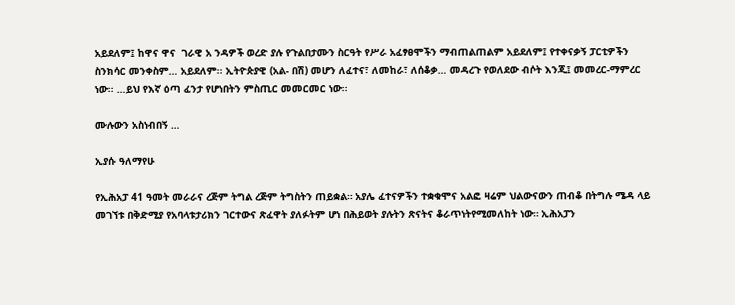አይደለም፤ ከዋና ዋና  ገራዊ አ ንዳዎች ወረድ ያሉ የጉልበታሙን ስርዓት የሥራ አፈፃፀሞችን ማብጠልጠልም አይደለም፤ የተቀናቃኝ ፓርቲዎችን ስንክሳር መንቀስም… አይደለም፡፡ ኢትዮጵያዊ (አል- በሽ) መሆን ለፈተና፣ ለመከራ፣ ለሰቆቃ… መዳረጉ የወለደው ብሶት እንጂ፤ መመረር-ማምረር ነው፡፡ …ይህ የእኛ ዕጣ ፈንታ የሆነበትን ምስጢር መመርመር ነው፡፡

ሙሉውን አስነብበኝ …

ኢያሱ ዓለማየሁ

የኢሕአፓ 41 ዓመት መራራና ረጅም ትግል ረጅም ትግስትን ጠይቋል። አያሌ ፈተናዎችን ተቋቁሞና አልፎ ዛሬም ህልውናውን ጠብቆ በትግሉ ሜዳ ላይ መገኘቱ በቅድሚያ የአባላቱታሪክን ገርተውና ጽፈዋት ያለፉትም ሆነ በሕይወት ያሉትን ጽናትና ቆራጥነትየሚመለከት ነው። ኢሕአፓን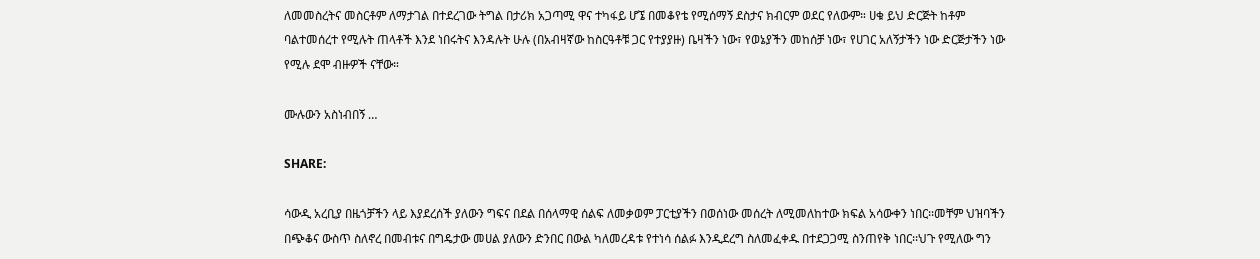ለመመስረትና መስርቶም ለማታገል በተደረገው ትግል በታሪክ አጋጣሚ ዋና ተካፋይ ሆኜ በመቆየቴ የሚሰማኝ ደስታና ክብርም ወደር የለውም። ሀቁ ይህ ድርጅት ከቶም ባልተመሰረተ የሚሉት ጠላቶች እንደ ነበሩትና እንዳሉት ሁሉ (በአብዛኛው ከስርዓቶቹ ጋር የተያያዙ) ቤዛችን ነው፣ የወኔያችን መከሰቻ ነው፣ የሀገር አለኝታችን ነው ድርጅታችን ነው የሚሉ ደሞ ብዙዎች ናቸው።

ሙሉውን አስነብበኝ …

SHARE:

ሳውዲ አረቢያ በዜጎቻችን ላይ እያደረሰች ያለውን ግፍና በደል በሰላማዊ ሰልፍ ለመቃወም ፓርቲያችን በወሰነው መሰረት ለሚመለከተው ክፍል አሳውቀን ነበር፡፡መቸም ህዝባችን በጭቆና ውስጥ ስለኖረ በመብቱና በግዴታው መሀል ያለውን ድንበር በውል ካለመረዳቱ የተነሳ ሰልፉ እንዲደረግ ስለመፈቀዱ በተደጋጋሚ ስንጠየቅ ነበር፡፡ህጉ የሚለው ግን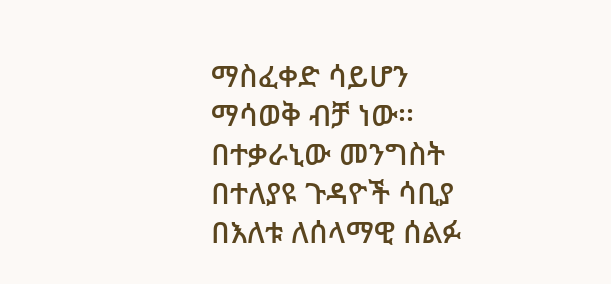ማስፈቀድ ሳይሆን ማሳወቅ ብቻ ነው፡፡በተቃራኒው መንግስት በተለያዩ ጉዳዮች ሳቢያ በእለቱ ለሰላማዊ ሰልፉ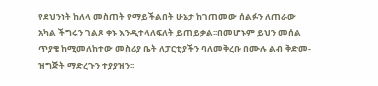የደህንነት ከለላ መስጠት የማይችልበት ሁኔታ ከገጠመው ሰልፉን ለጠራው አካል ችግሩን ገልጾ ቀኑ እንዲተላለፍለት ይጠይቃል፡፡በመሆኑም ይህን መሰል ጥያቄ ከሚመለከተው መስሪያ ቤት ለፓርቲያችን ባለመቅረቡ በሙሉ ልብ ቅድመ-ዝግጅት ማድረጉን ተያያዝን፡፡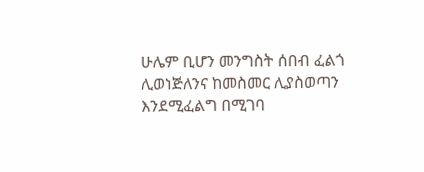ሁሌም ቢሆን መንግስት ሰበብ ፈልጎ ሊወነጅለንና ከመስመር ሊያስወጣን እንደሚፈልግ በሚገባ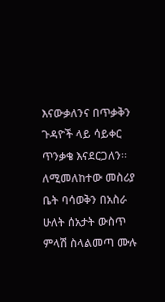እናውቃለንና በጥቃቅን ጉዳዮች ላይ ሳይቀር ጥንቃቄ እናደርጋለን፡፡ለሚመለከተው መስሪያ ቤት ባሳወቅን በአስራ ሁለት ሰአታት ውስጥ ምላሽ ስላልመጣ ሙሉ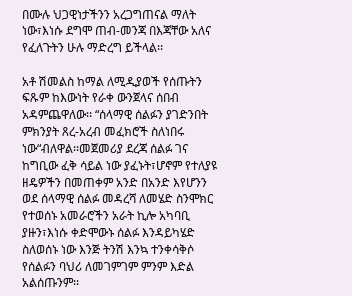በሙሉ ህጋዊነታችንን አረጋግጠናል ማለት ነው፣እነሱ ደግሞ ጠብ-መንጃ በእጃቸው አለና የፈለጉትን ሁሉ ማድረግ ይችላል፡፡

አቶ ሽመልስ ከማል ለሚዲያወች የሰጡትን ፍጹም ከእውነት የራቀ ውንጀላና ሰበብ አዳምጨዋለው፡፡ “ሰላማዊ ሰልፉን ያገድንበት ምክንያት ጸረ-አረብ መፈክሮች ስለነበሩ ነው“ብለዋል፡፡መጀመሪያ ደረጃ ሰልፉ ገና ከግቢው ፈቅ ሳይል ነው ያፈኑት፣ሆኖም የተለያዩ ዘዴዎችን በመጠቀም አንድ በአንድ እየሆንን ወደ ሰላማዊ ሰልፉ መዳረሻ ለመሄድ ስንሞክር የተወሰኑ አመራሮችን አራት ኪሎ አካባቢ ያዙን፣እነሱ ቀድሞውኑ ሰልፉ እንዳይካሄድ ስለወሰኑ ነው እንጅ ትንሽ እንኳ ተንቀሳቅሶ የሰልፉን ባህሪ ለመገምገም ምንም እድል አልሰጡንም፡፡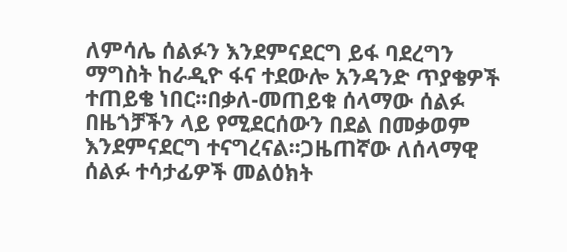ለምሳሌ ሰልፉን እንደምናደርግ ይፋ ባደረግን ማግስት ከራዲዮ ፋና ተደውሎ አንዳንድ ጥያቄዎች ተጠይቄ ነበር፡፡በቃለ-መጠይቁ ሰላማው ሰልፉ በዜጎቻችን ላይ የሚደርሰውን በደል በመቃወም እንደምናደርግ ተናግረናል፡፡ጋዜጠኛው ለሰላማዊ ሰልፉ ተሳታፊዎች መልዕክት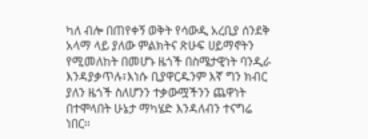ካለ ብሎ በጠየቀኝ ወቅት የሳውዲ አረቢያ ሰንደቅ አላማ ላይ ያለው ምልክትና ጽሁፍ ሀይማኖትን የሚመለከት በመሆኑ ዜጎች በስሜታዊነት ባንዲራ እንዳያቃጥሉ፣እነሱ ቢያዋርዱንም እኛ ግን ክብር ያለን ዜጎች ስለሆንን ተቃውሟችንን ጨዋነት በተሞላበት ሁኔታ ማካሄድ እንዳለብን ተናግሬ ነበር፡፡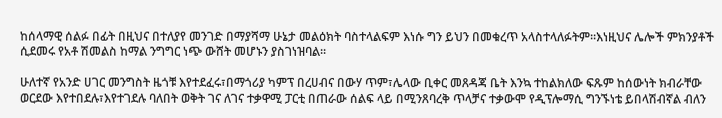ከሰላማዊ ሰልፉ በፊት በዚህና በተለያየ መንገድ በማያሻማ ሁኔታ መልዕክት ባስተላልፍም እነሱ ግን ይህን በመቁረጥ አላስተላለፉትም፡፡እነዚህና ሌሎች ምክንያቶች ሲደመሩ የአቶ ሽመልስ ከማል ንግግር ነጭ ውሸት መሆኑን ያስገነዝባል፡፡

ሁለተኛ የአንድ ሀገር መንግስት ዜጎቹ እየተደፈሩ፣በማጎሪያ ካምፕ በረሀብና በውሃ ጥም፣ሌላው ቢቀር መጸዳጃ ቤት እንኳ ተከልክለው ፍጹም ከሰውነት ክብራቸው ወርደው እየተበደሉ፣እየተገደሉ ባለበት ወቅት ገና ለገና ተቃዋሚ ፓርቲ በጠራው ሰልፍ ላይ በሚንጸባረቅ ጥላቻና ተቃውሞ የዲፕሎማሲ ግንኙነቴ ይበላሽብኛል ብለን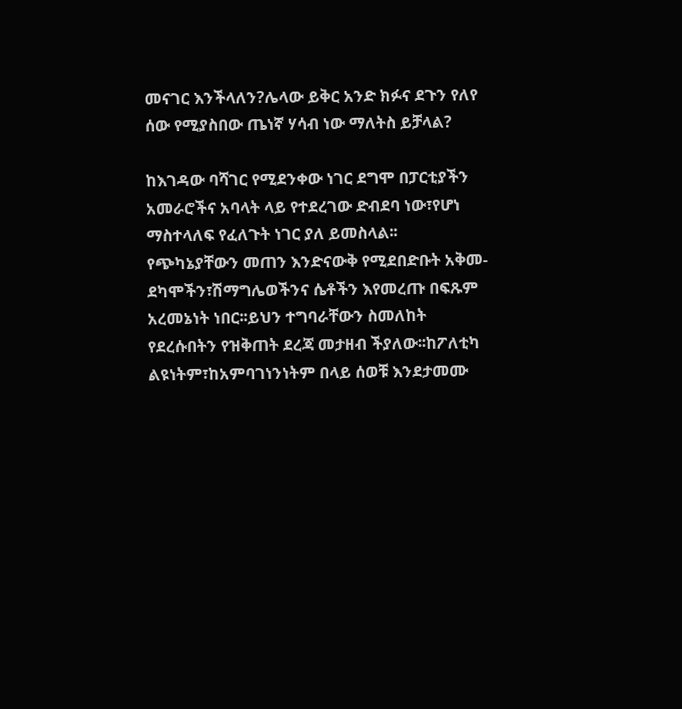መናገር እንችላለን?ሌላው ይቅር አንድ ክፉና ደጉን የለየ ሰው የሚያስበው ጤነኛ ሃሳብ ነው ማለትስ ይቻላል?

ከእገዳው ባሻገር የሚደንቀው ነገር ደግሞ በፓርቲያችን አመራሮችና አባላት ላይ የተደረገው ድብደባ ነው፣የሆነ ማስተላለፍ የፈለጉት ነገር ያለ ይመስላል፡፡የጭካኔያቸውን መጠን እንድናውቅ የሚደበድቡት አቅመ-ደካሞችን፣ሽማግሌወችንና ሴቶችን እየመረጡ በፍጹም አረመኔነት ነበር፡፡ይህን ተግባራቸውን ስመለከት የደረሱበትን የዝቅጠት ደረጃ መታዘብ ችያለው፡፡ከፖለቲካ ልዩነትም፣ከአምባገነንነትም በላይ ሰወቹ እንደታመሙ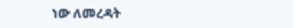ነው ለመረዳት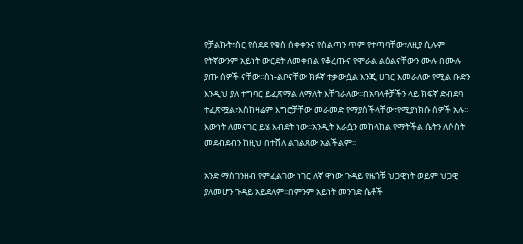የቻልኩት፣ስር የሰደደ የቁስ ሰቀቀንና የስልጣን ጥም የተጣባቸው፣ለዚያ ሲሉም የትኛውንም አይነት ውርደት ለመቀበል የቆረጡና የሞራል ልዕልናቸውን ሙሉ በሙሉ ያጡ ሰዎች ናቸው፡፡ስነ-ልቦናቸው ክፉኛ ተቃውሷል እንጂ ሀገር እመራለው የሚል ቡድን እንዲህ ያለ ተግባር ይፈጽማል ለማለት እቸገራለው፡፡በአባላቶቻችን ላይ ክፍኛ ድብደባ ተፈጽሟል፣እስከዛሬም እግሮቻቸው መራመድ የማያስችላቸው፣የሚያነክሱ ሰዎች አሉ፡፡እውነት ለመናገር ይሄ እብደት ነው፡፡አንዲት እራሷን መከላከል የማትችል ሴትን ለሶስት መደብደብን ከዚህ በተሸለ ልገልጸው አልችልም፡፡

አንድ ማስገንዘብ የምፈልገው ነገር ለኛ ዋነው ጉዳይ የዜጎቹ ህጋዊነት ወይም ህጋዊ ያለመሆን ጉዳይ አይደለም፡፡በምንም አይነት መንገድ ሴቶች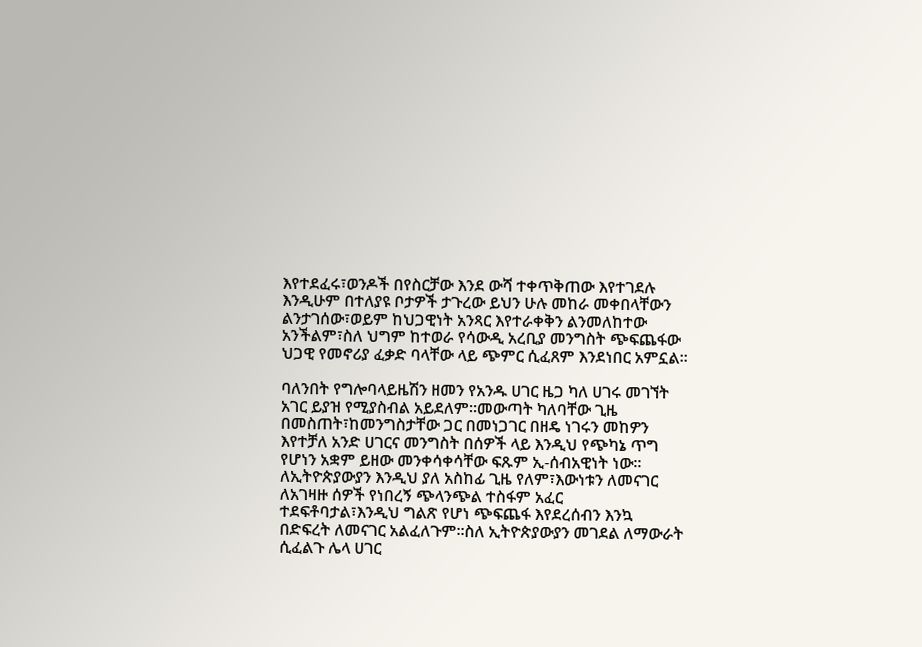እየተደፈሩ፣ወንዶች በየስርቻው እንደ ውሻ ተቀጥቅጠው እየተገደሉ እንዲሁም በተለያዩ ቦታዎች ታጉረው ይህን ሁሉ መከራ መቀበላቸውን ልንታገሰው፣ወይም ከህጋዊነት አንጻር እየተራቀቅን ልንመለከተው አንችልም፣ስለ ህግም ከተወራ የሳውዲ አረቢያ መንግስት ጭፍጨፋው ህጋዊ የመኖሪያ ፈቃድ ባላቸው ላይ ጭምር ሲፈጸም እንደነበር አምኗል፡፡

ባለንበት የግሎባላይዜሽን ዘመን የአንዱ ሀገር ዜጋ ካለ ሀገሩ መገኘት አገር ይያዝ የሚያስብል አይደለም፡፡መውጣት ካለባቸው ጊዜ በመስጠት፣ከመንግስታቸው ጋር በመነጋገር በዘዴ ነገሩን መከዎን እየተቻለ አንድ ሀገርና መንግስት በሰዎች ላይ እንዲህ የጭካኔ ጥግ የሆነን አቋም ይዘው መንቀሳቀሳቸው ፍጹም ኢ-ሰብአዊነት ነው፡፡
ለኢትዮጵያውያን እንዲህ ያለ አስከፊ ጊዜ የለም፣እውነቱን ለመናገር ለአገዛዙ ሰዎች የነበረኝ ጭላንጭል ተስፋም አፈር ተደፍቶባታል፣እንዲህ ግልጽ የሆነ ጭፍጨፋ እየደረሰብን እንኳ በድፍረት ለመናገር አልፈለጉም፡፡ስለ ኢትዮጵያውያን መገደል ለማውራት ሲፈልጉ ሌላ ሀገር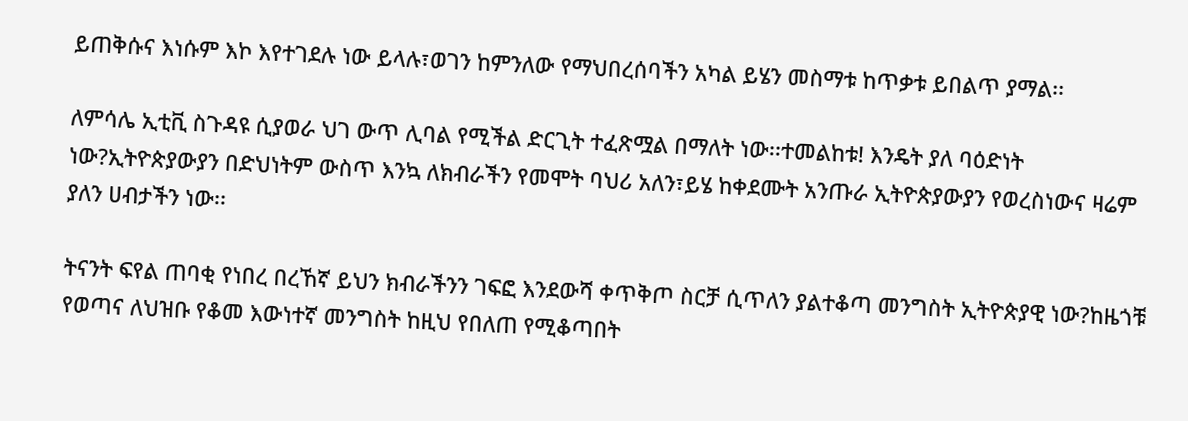ይጠቅሱና እነሱም እኮ እየተገደሉ ነው ይላሉ፣ወገን ከምንለው የማህበረሰባችን አካል ይሄን መስማቱ ከጥቃቱ ይበልጥ ያማል፡፡

ለምሳሌ ኢቲቪ ስጉዳዩ ሲያወራ ህገ ውጥ ሊባል የሚችል ድርጊት ተፈጽሟል በማለት ነው፡፡ተመልከቱ! እንዴት ያለ ባዕድነት ነው?ኢትዮጵያውያን በድህነትም ውስጥ እንኳ ለክብራችን የመሞት ባህሪ አለን፣ይሄ ከቀደሙት አንጡራ ኢትዮጵያውያን የወረስነውና ዛሬም ያለን ሀብታችን ነው፡፡

ትናንት ፍየል ጠባቂ የነበረ በረኸኛ ይህን ክብራችንን ገፍፎ እንደውሻ ቀጥቅጦ ስርቻ ሲጥለን ያልተቆጣ መንግስት ኢትዮጵያዊ ነው?ከዜጎቹ የወጣና ለህዝቡ የቆመ እውነተኛ መንግስት ከዚህ የበለጠ የሚቆጣበት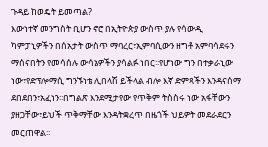ጉዳይ ከወዴት ይመጣል?
እውነተኛ መንግስት ቢሆን ኖሮ በኢትዮጵያ ውስጥ ያሉ የሳውዲ ካምፓኒዎችን በሰአታት ውስጥ ማባረር፣ኢምባሲውን ዘግቶ አምባሳደሩን ማሰናበትን የመሳሰሉ ውሳኔዎችን ያሳልፉ ነበር፡፡የሆነው ግን በተቃራኒው ነው፣የድፕሎማሲ ግንኙነቴ ሊበላሽ ይችላል ብሎ እኛ ድምጻችን እንዳናሰማ ደበደበን፣አፈነን፡፡በግልጽ እንደሚታየው የጥቅም ትስስሩ ነው አፋቸውን ያዘጋቸው፣ይህች ጥቅማቸው እንዳትቋረጥ በዜጎች ህይዎት መደራደርን መርጠዋል፡፡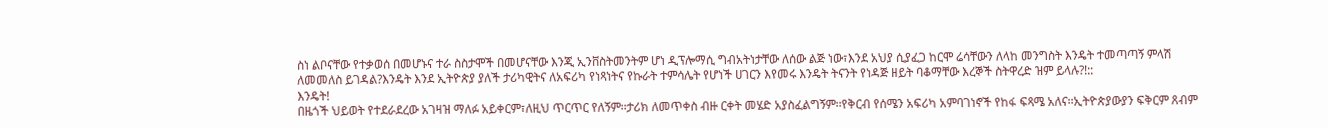ስነ ልቦናቸው የተቃወሰ በመሆኑና ተራ ስስታሞች በመሆናቸው እንጂ ኢንቨስትመንትም ሆነ ዲፕሎማሲ ግብአትነታቸው ለሰው ልጅ ነው፣እንደ አህያ ሲያፈጋ ከርሞ ሬሳቸውን ለላከ መንግስት እንዴት ተመጣጣኝ ምላሽ ለመመለስ ይገዳል?እንዴት እንደ ኢትዮጵያ ያለች ታሪካዊትና ለአፍሪካ የነጻነትና የኩራት ተምሳሌት የሆነች ሀገርን እየመሩ እንዴት ትናንት የነዳጅ ዘይት ባቆማቸው እረኞች ስትዋረድ ዝም ይላሉ?!::
እንዴት!
በዜጎች ህይወት የተደራደረው አገዛዝ ማለፉ አይቀርም፣ለዚህ ጥርጥር የለኝም፡፡ታሪክ ለመጥቀስ ብዙ ርቀት መሄድ አያስፈልግኝም፡፡የቅርብ የሰሜን አፍሪካ አምባገነኖች የከፋ ፍጻሜ አለና፡፡ኢትዮጵያውያን ፍቅርም ጸብም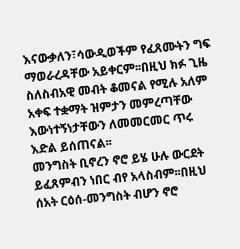እናውቃለን፣ሳውዲወችም የፈጸሙትን ግፍ ማወራረዳቸው አይቀርም፡፡በዚህ ክፉ ጊዜ ስለስብአዊ መብት ቆመናል የሚሉ አለም አቀፍ ተቋማት ዝምታን መምረጣቸው እውነተኝነታቸውን ለመመርመር ጥሩ እድል ይሰጠናል፡፡
መንግስት ቢኖረን ኖሮ ይሄ ሁሉ ውርደት ይፈጸምብን ነበር ብየ አላስብም፡፡በዚህ ሰአት ርዕሰ-መንግስት ብሆን ኖሮ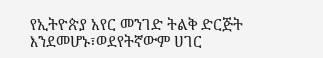የኢትዮጵያ አየር መንገድ ትልቅ ድርጅት እንደመሆኑ፣ወደየትኛውም ሀገር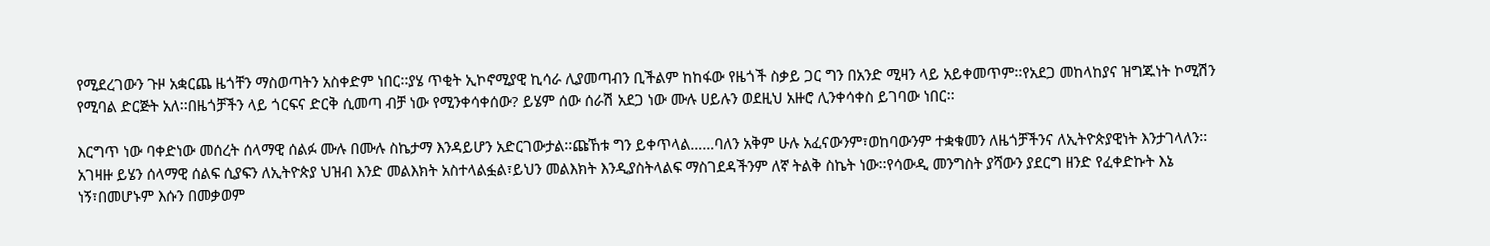የሚደረገውን ጉዞ አቋርጨ ዜጎቸን ማስወጣትን አስቀድም ነበር፡፡ያሄ ጥቂት ኢኮኖሚያዊ ኪሳራ ሊያመጣብን ቢችልም ከከፋው የዜጎች ስቃይ ጋር ግን በአንድ ሚዛን ላይ አይቀመጥም፡፡የአደጋ መከላከያና ዝግጁነት ኮሚሽን የሚባል ድርጅት አለ፡፡በዜጎቻችን ላይ ጎርፍና ድርቅ ሲመጣ ብቻ ነው የሚንቀሳቀሰው? ይሄም ሰው ሰራሽ አደጋ ነው ሙሉ ሀይሉን ወደዚህ አዙሮ ሊንቀሳቀስ ይገባው ነበር፡፡

እርግጥ ነው ባቀድነው መሰረት ሰላማዊ ሰልፉ ሙሉ በሙሉ ስኬታማ እንዳይሆን አድርገውታል፡፡ጩኸቱ ግን ይቀጥላል……ባለን አቅም ሁሉ አፈናውንም፣ወከባውንም ተቋቁመን ለዜጎቻችንና ለኢትዮጵያዊነት እንታገላለን፡፡
አገዛዙ ይሄን ሰላማዊ ሰልፍ ሲያፍን ለኢትዮጵያ ህዝብ እንድ መልእክት አስተላልፏል፣ይህን መልእክት እንዲያስትላልፍ ማስገደዳችንም ለኛ ትልቅ ስኬት ነው፡፡የሳውዲ መንግስት ያሻውን ያደርግ ዘንድ የፈቀድኩት እኔ ነኝ፣በመሆኑም እሱን በመቃወም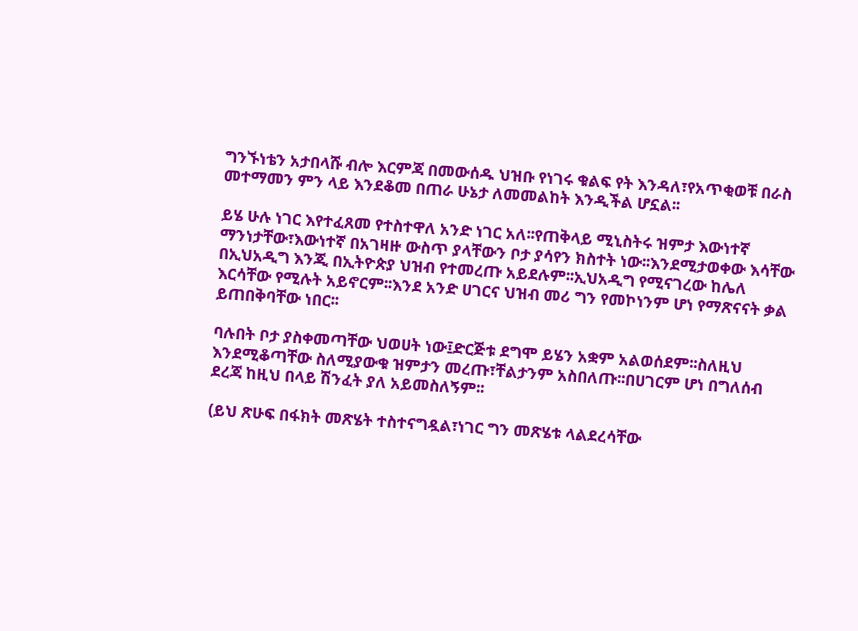ግንኙነቴን አታበላሹ ብሎ እርምጃ በመውሰዱ ህዝቡ የነገሩ ቁልፍ የት እንዳለ፣የአጥቂወቹ በራስ መተማመን ምን ላይ እንደቆመ በጠራ ሁኔታ ለመመልከት እንዲችል ሆኗል፡፡

ይሄ ሁሉ ነገር እየተፈጸመ የተስተዋለ አንድ ነገር አለ፡፡የጠቅላይ ሚኒስትሩ ዝምታ እውነተኛ ማንነታቸው፣እውነተኛ በአገዛዙ ውስጥ ያላቸውን ቦታ ያሳየን ክስተት ነው፡፡እንደሚታወቀው እሳቸው በኢህአዲግ እንጂ በኢትዮጵያ ህዝብ የተመረጡ አይደሉም፡፡ኢህአዲግ የሚናገረው ከሌለ እርሳቸው የሚሉት አይኖርም፡፡እንደ አንድ ሀገርና ህዝብ መሪ ግን የመኮነንም ሆነ የማጽናናት ቃል ይጠበቅባቸው ነበር፡፡

ባሉበት ቦታ ያስቀመጣቸው ህወሀት ነው፤ድርጅቱ ደግሞ ይሄን አቋም አልወሰደም፡፡ስለዚህ እንደሚቆጣቸው ስለሚያውቁ ዝምታን መረጡ፣ቸልታንም አስበለጡ፡፡በሀገርም ሆነ በግለሰብ ደረጃ ከዚህ በላይ ሽንፈት ያለ አይመስለኝም፡፡

(ይህ ጽሁፍ በፋክት መጽሄት ተስተናግዷል፣ነገር ግን መጽሄቱ ላልደረሳቸው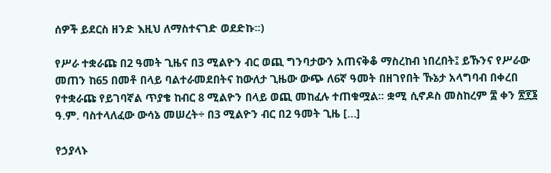ሰዎች ይደርስ ዘንድ እዚህ ለማስተናገድ ወደድኩ፡፡)

የሥራ ተቋራጩ በ2 ዓመት ጊዜና በ3 ሚልዮን ብር ወጪ ግንባታውን አጠናቅቆ ማስረከብ ነበረበት፤ ይኹንና የሥራው መጠን ከ65 በመቶ በላይ ባልተራመደበትና ከውለታ ጊዜው ውጭ ለ6ኛ ዓመት በዘገየበት ኹኔታ አላግባብ በቀረበ የተቋራጩ የይገባኛል ጥያቄ ከብር 8 ሚልዮን በላይ ወጪ መከፈሉ ተጠቁሟል፡፡ ቋሚ ሲኖዶስ መስከረም ፰ ቀን ፳፻፮ ዓ.ም. ባስተላለፈው ውሳኔ መሠረት÷ በ3 ሚልዮን ብር በ2 ዓመት ጊዜ […]

የኃያላኑ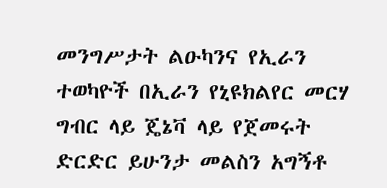መንግሥታት ልዑካንና የኢራን ተወካዮች በኢራን የኒዩክልየር መርሃ ግብር ላይ ጄኔቫ ላይ የጀመሩት ድርድር ይሁንታ መልስን አግኝቶ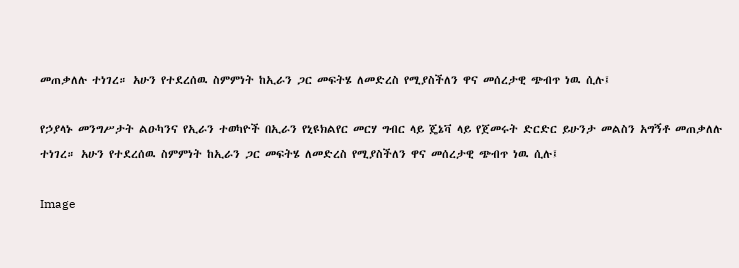መጠቃለሉ ተነገረ። አሁን የተደረሰዉ ስምምነት ከኢራን ጋር መፍትሄ ለመድረስ የሚያስችለን ዋና መሰረታዊ ጭብጥ ነዉ ሲሉ፤

የኃያላኑ መንግሥታት ልዑካንና የኢራን ተወካዮች በኢራን የኒዩክልየር መርሃ ግብር ላይ ጄኔቫ ላይ የጀመሩት ድርድር ይሁንታ መልስን አግኝቶ መጠቃለሉ ተነገረ። አሁን የተደረሰዉ ስምምነት ከኢራን ጋር መፍትሄ ለመድረስ የሚያስችለን ዋና መሰረታዊ ጭብጥ ነዉ ሲሉ፤

Image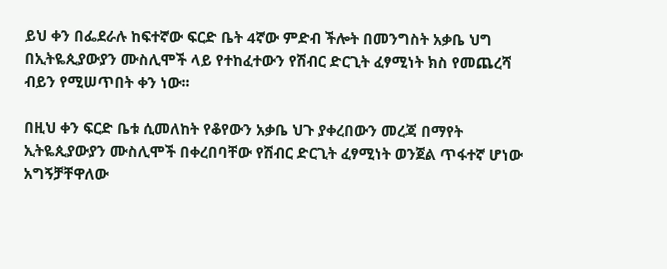ይህ ቀን በፌደራሉ ከፍተኛው ፍርድ ቤት 4ኛው ምድብ ችሎት በመንግስት አቃቤ ህግ በኢትዬጲያውያን ሙስሊሞች ላይ የተከፈተውን የሽብር ድርጊት ፈፃሚነት ክስ የመጨረሻ ብይን የሚሠጥበት ቀን ነው፡፡

በዚህ ቀን ፍርድ ቤቱ ሲመለከት የቆየውን አቃቤ ህጉ ያቀረበውን መረጃ በማየት ኢትዬጲያውያን ሙስሊሞች በቀረበባቸው የሽብር ድርጊት ፈፃሚነት ወንጀል ጥፋተኛ ሆነው አግኝቻቸዋለው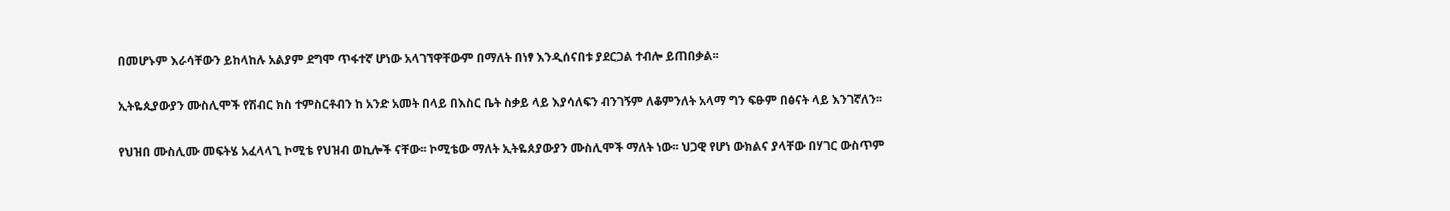በመሆኑም እራሳቸውን ይከላከሉ አልያም ደግሞ ጥፋተኛ ሆነው አላገኘዋቸውም በማለት በነፃ እንዲሰናበቱ ያደርጋል ተብሎ ይጠበቃል፡፡

ኢትዬጲያውያን ሙስሊሞች የሽብር ክስ ተምስርቶብን ከ አንድ አመት በላይ በእስር ቤት ስቃይ ላይ እያሳለፍን ብንገኝም ለቆምንለት አላማ ግን ፍፁም በፅናት ላይ እንገኛለን፡፡

የህዝበ ሙስሊሙ መፍትሄ አፈላላጊ ኮሚቴ የህዝብ ወኪሎች ናቸው፡፡ ኮሚቴው ማለት ኢትዬጰያውያን ሙስሊሞች ማለት ነው፡፡ ህጋዊ የሆነ ውክልና ያላቸው በሃገር ውስጥም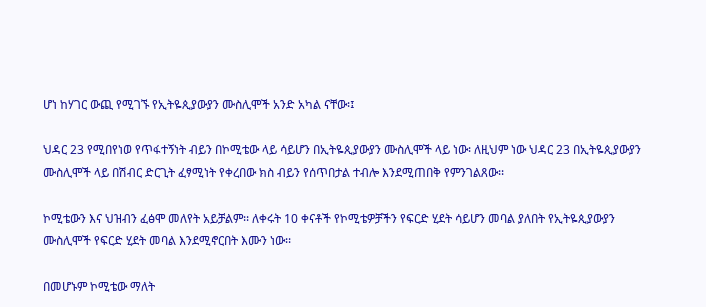ሆነ ከሃገር ውጪ የሚገኙ የኢትዬጲያውያን ሙስሊሞች አንድ አካል ናቸው፡፤

ህዳር 23 የሚበየነወ የጥፋተኝነት ብይን በኮሚቴው ላይ ሳይሆን በኢትዬጲያውያን ሙስሊሞች ላይ ነው፡ ለዚህም ነው ህዳር 23 በኢትዬጲያውያን ሙስሊሞች ላይ በሽብር ድርጊት ፈፃሚነት የቀረበው ክስ ብይን የሰጥበታል ተብሎ እንደሚጠበቅ የምንገልጸው፡፡

ኮሚቴውን እና ህዝብን ፈፅሞ መለየት አይቻልም፡፡ ለቀሩት 10 ቀናቶች የኮሚቴዎቻችን የፍርድ ሂደት ሳይሆን መባል ያለበት የኢትዬጲያውያን ሙስሊሞች የፍርድ ሂደት መባል እንደሚኖርበት እሙን ነው፡፡

በመሆኑም ኮሚቴው ማለት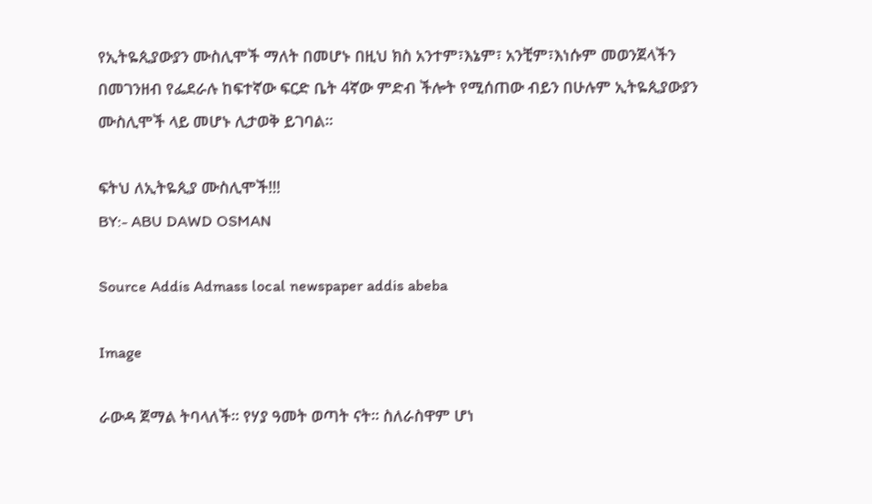የኢትዬጲያውያን ሙስሊሞች ማለት በመሆኑ በዚህ ክስ አንተም፣እኔም፣ አንቺም፣እነሱም መወንጀላችን በመገንዘብ የፌደራሉ ከፍተኛው ፍርድ ቤት 4ኛው ምድብ ችሎት የሚሰጠው ብይን በሁሉም ኢትዬጲያውያን ሙስሊሞች ላይ መሆኑ ሊታወቅ ይገባል፡፡

ፍትህ ለኢትዬጲያ ሙስሊሞች!!!
BY:- ABU DAWD OSMAN

Source Addis Admass local newspaper addis abeba

Image

ራውዳ ጀማል ትባላለች፡፡ የሃያ ዓመት ወጣት ናት፡፡ ስለራስዋም ሆነ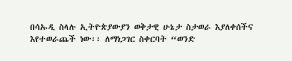በሳኡዲ ስላሉ ኢትዮጵያውያን ወቅታዊ ሁኔታ ስታወራ እያለቀሰችና እየተወራጨች ነው፡፡ ለማነጋገር ስቀርባት “ወንድ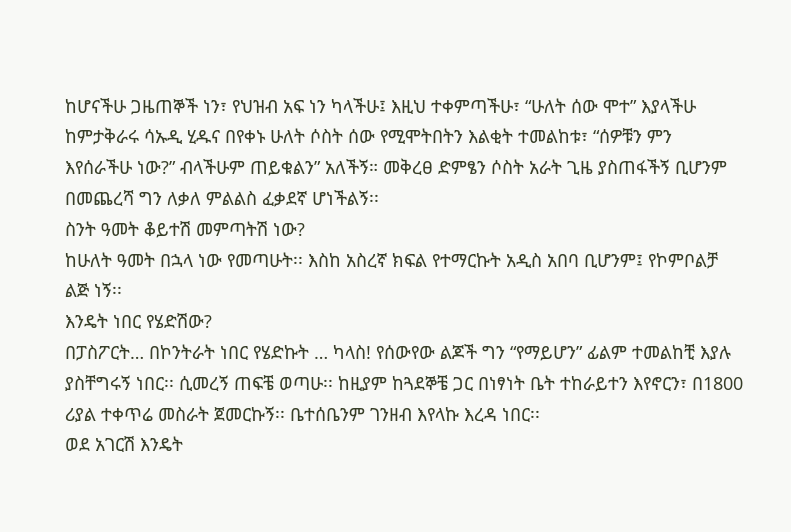ከሆናችሁ ጋዜጠኞች ነን፣ የህዝብ አፍ ነን ካላችሁ፤ እዚህ ተቀምጣችሁ፣ “ሁለት ሰው ሞተ” እያላችሁ ከምታቅራሩ ሳኡዲ ሂዱና በየቀኑ ሁለት ሶስት ሰው የሚሞትበትን እልቂት ተመልከቱ፣ “ሰዎቹን ምን እየሰራችሁ ነው?” ብላችሁም ጠይቁልን” አለችኝ። መቅረፀ ድምፄን ሶስት አራት ጊዜ ያስጠፋችኝ ቢሆንም በመጨረሻ ግን ለቃለ ምልልስ ፈቃደኛ ሆነችልኝ፡፡
ስንት ዓመት ቆይተሽ መምጣትሽ ነው?
ከሁለት ዓመት በኋላ ነው የመጣሁት፡፡ እስከ አስረኛ ክፍል የተማርኩት አዲስ አበባ ቢሆንም፤ የኮምቦልቻ ልጅ ነኝ፡፡
እንዴት ነበር የሄድሽው?
በፓስፖርት… በኮንትራት ነበር የሄድኩት … ካላስ! የሰውየው ልጆች ግን “የማይሆን” ፊልም ተመልከቺ እያሉ ያስቸግሩኝ ነበር፡፡ ሲመረኝ ጠፍቼ ወጣሁ፡፡ ከዚያም ከጓደኞቼ ጋር በነፃነት ቤት ተከራይተን እየኖርን፣ በ1800 ሪያል ተቀጥሬ መስራት ጀመርኩኝ፡፡ ቤተሰቤንም ገንዘብ እየላኩ እረዳ ነበር፡፡
ወደ አገርሽ እንዴት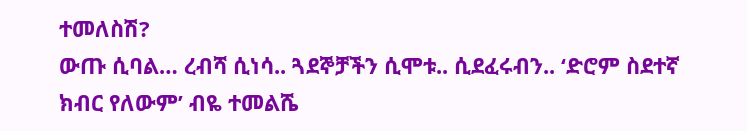ተመለስሽ?
ውጡ ሲባል… ረብሻ ሲነሳ.. ጓደኞቻችን ሲሞቱ.. ሲደፈሩብን.. ‘ድሮም ስደተኛ ክብር የለውም’ ብዬ ተመልሼ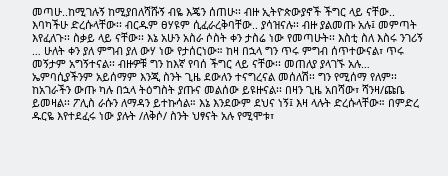መጣሁ..ከሚገሉኝ ከሚያበለሻሹኝ ብዬ እጄን ሰጠሁ፡፡ ብዙ ኢትዮጵውያኖች ችግር ላይ ናቸው.. እባካችሁ ድረሱላቸው፡፡ ብርዱም ፀሃዩም ሲፈራረቅባቸው.. ያሳዝናሉ፡፡ ብዙ ያልመጡ አሉ፤ መምጣት እየፈለጉ፡፡ ስቃይ ላይ ናቸው፡፡ እኔ አሁን አስራ ሶስት ቀን ታስሬ ነው የመጣሁት፡፡ እስቲ ስለ እስሩ ንገሪኝ … ሁለት ቀን ያለ ምግብ ያለ ውሃ ነው የታሰርነው። ከዛ በኋላ ግን ጥሩ ምግብ ሰጥተውናል፣ ጥሩ መኝታም አግኝተናል፡፡ ብዙዎቹ ግን ከእኛ የባሰ ችግር ላይ ናቸው፡፡ መጠለያ ያላገኙ አሉ… ኤምባሲያችንም አይሰማም እንጂ ስንት ጊዜ ደውለን ተናግረናል መሰለሽ፡፡ ግን የሚሰማ የለም፡፡ ከአገራችን ውጡ ካሉ በኋላ ትዕግስት ያጡና መልሰው ይዩዙናል፡፡ በዛን ጊዜ አበሻው፣ ሻንዛ/ጩቤ ይመዛል፡፡ ፖሊስ ራሱን ለማዳን ይተኩሳል። እኔ እንደውም ደህና ነኝ፤ እዛ ላሉት ድረሱላቸው። በምድረ ዱርዬ እየተደፈሩ ነው ያሉት /ለቅሶ/ ስንት ህፃናት አሉ የሚሞቱ፣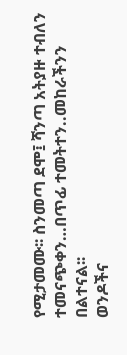የሚታመሙ፡፡ ስንመጣ ደሞ፤ ሻንጣ አትያዙ ተብለን ተመናጭቀን…በጥፊ ተመትተን..መከራችንን በልተናል፡፡
ወንዶችና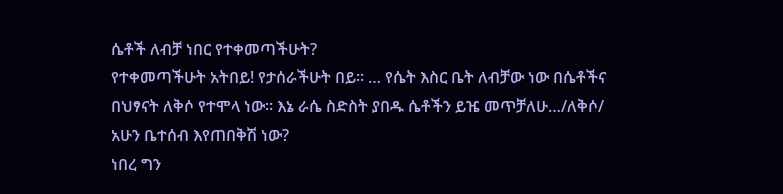ሴቶች ለብቻ ነበር የተቀመጣችሁት?
የተቀመጣችሁት አትበይ! የታሰራችሁት በይ፡፡ … የሴት እስር ቤት ለብቻው ነው በሴቶችና በህፃናት ለቅሶ የተሞላ ነው፡፡ እኔ ራሴ ስድስት ያበዱ ሴቶችን ይዤ መጥቻለሁ…/ለቅሶ/
አሁን ቤተሰብ እየጠበቅሽ ነው?
ነበረ ግን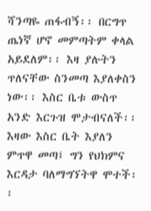ሻንጣዬ ጠፋብኝ፡፡ በርግጥ ጤነኛ ሆኖ መምጣትም ቀላል አይደለም፡፡ እዛ ያሉትን ጥለናቸው ስንመጣ እያለቀስን ነው፡፡ እስር ቤቱ ውስጥ አንድ እርጉዝ ሞታብናለች፡፡ እዛው እስር ቤት እያለን ምጥዋ መጣ፤ ግን የህክምና እርዳታ ባለማግኘትዋ ሞተች፡፡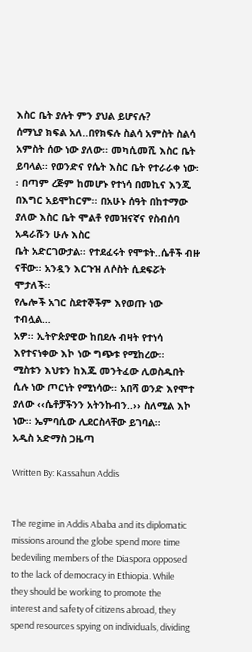እስር ቤት ያሉት ምን ያህል ይሆናሉ?
ሰማኒያ ክፍል አለ..በየክፍሉ ስልሳ አምስት ስልሳ አምስት ሰው ነው ያለው፡፡ መካሲመሺ እስር ቤት ይባላል፡፡ የወንድና የሴት እስር ቤት የተራራቀ ነው፡፡ በጣም ረጅም ከመሆኑ የተነሳ በመኪና እንጂ በእግር አይሞከርም፡፡ በአሁኑ ሰዓት በከተማው ያለው እስር ቤት ሞልቶ የመዝናኛና የስብሰባ አዳራሹን ሁሉ እስር
ቤት አድርገውታል፡፡ የተደፈሩት የሞቱት..ሴቶች ብዙ ናቸው፡፡ አንዷን እርጉዝ ለሶስት ሲደፍሯት ሞታለች፡፡
የሌሎች አገር ስደተኞችም እየወጡ ነው ተብሏል…
አዎ፡፡ ኢትዮጵያዊው ከበደሉ ብዛት የተነሳ እየተናነቀው እኮ ነው ግጭቱ የሚከረው፡፡
ሚስቱን እህቱን ከእጁ መንትፈው ሊወስዱበት ሲሉ ነው ጦርነት የሚነሳው፡፡ አበሻ ወንድ እየሞተ ያለው ‹‹ሴቶቻችንን አትንኩብን..›› ስለሚል እኮ ነው፡፡ ኤምባሲው ሊደርስላቸው ይገባል፡፡
አዲስ አድማስ ጋዜጣ

Written By: Kassahun Addis


The regime in Addis Ababa and its diplomatic missions around the globe spend more time bedeviling members of the Diaspora opposed to the lack of democracy in Ethiopia. While they should be working to promote the interest and safety of citizens abroad, they spend resources spying on individuals, dividing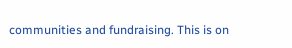communities and fundraising. This is on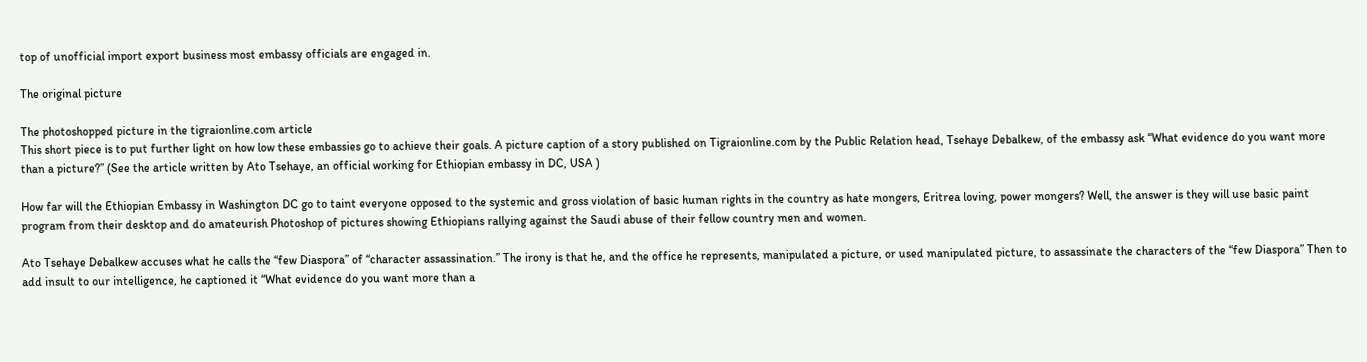top of unofficial import export business most embassy officials are engaged in.

The original picture

The photoshopped picture in the tigraionline.com article
This short piece is to put further light on how low these embassies go to achieve their goals. A picture caption of a story published on Tigraionline.com by the Public Relation head, Tsehaye Debalkew, of the embassy ask “What evidence do you want more than a picture?” (See the article written by Ato Tsehaye, an official working for Ethiopian embassy in DC, USA )

How far will the Ethiopian Embassy in Washington DC go to taint everyone opposed to the systemic and gross violation of basic human rights in the country as hate mongers, Eritrea loving, power mongers? Well, the answer is they will use basic paint program from their desktop and do amateurish Photoshop of pictures showing Ethiopians rallying against the Saudi abuse of their fellow country men and women.

Ato Tsehaye Debalkew accuses what he calls the “few Diaspora” of “character assassination.” The irony is that he, and the office he represents, manipulated a picture, or used manipulated picture, to assassinate the characters of the “few Diaspora” Then to add insult to our intelligence, he captioned it “What evidence do you want more than a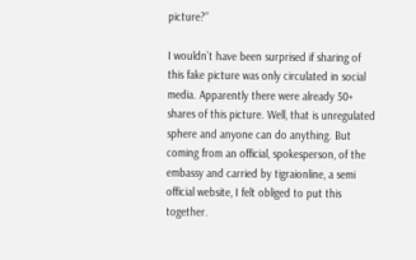picture?”

I wouldn’t have been surprised if sharing of this fake picture was only circulated in social media. Apparently there were already 50+ shares of this picture. Well, that is unregulated sphere and anyone can do anything. But coming from an official, spokesperson, of the embassy and carried by tigraionline, a semi official website, I felt obliged to put this together.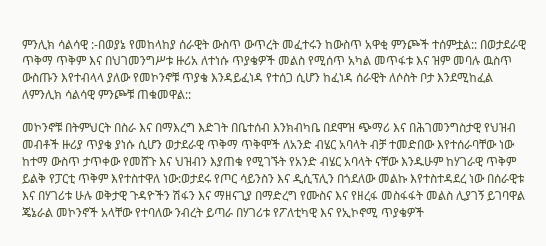ምንሊክ ሳልሳዊ :-በወያኔ የመከላከያ ሰራዊት ውስጥ ውጥረት መፈተሩን ከውስጥ አዋቂ ምንጮች ተሰምቷል:: በወታደራዊ ጥቅማ ጥቅም እና በህገመንግሥቱ ዙሪአ ለተነሱ ጥያቄዎች መልስ የሚሰጥ አካል መጥፋቱ እና ዝም መባሉ ዉስጥ ውስጡን እየተብላላ ያለው የመኮንኖቹ ጥያቄ እንዳይፈነዳ የተሰጋ ሲሆን ከፈነዳ ሰራዊት ለሶስት ቦታ እንደሚከፈል ለምንሊክ ሳልሳዊ ምንጮቹ ጠቁመዋል::

መኮንኖቹ በትምህርት በስራ እና በማእረግ እድገት በቤተሰብ እንክብካቤ በደሞዝ ጭማሪ እና በሕገመንግስታዊ የህዝብ መብቶች ዙሪያ ጥያቄ ያነሱ ሲሆን ወታደራዊ ጥቅማ ጥቅሞች ለአንድ ብሄር አባላት ብቻ ተመድበው እየተሰራባቸው ነው ከተማ ውስጥ ታጥቀው የመሸጉ እና ህዝብን እያጠቁ የሚገኙት የአንድ ብሄር አባላት ናቸው እንዱሁም ከሃገራዊ ጥቅም ይልቅ የፓርቲ ጥቅም እየተስተዋለ ነው:ወታደሩ የጦር ሳይንስን እና ዲሲፕሊን በጎደለው መልኩ እየተስተዳደረ ነው በሰራዊቱ እና በሃገሪቱ ሁሉ ወቅታዊ ጉዳዮችን ሽፋን እና ማዘናጊያ በማድረግ የሙስና እና የዘረፋ መስፋፋት መልስ ሊያገኝ ይገባዋል ጄኔራል መኮንኖች አላቸው የተባለው ንብረት ይጣራ በሃገሪቱ የፖለቲካዊ እና የኢኮኖሚ ጥያቄዎች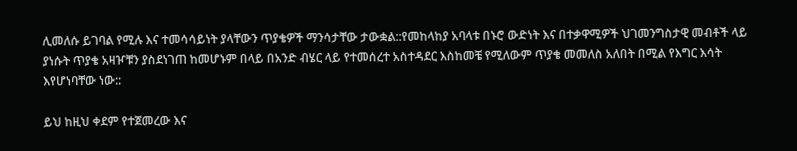ሊመለሱ ይገባል የሚሉ እና ተመሳሳይነት ያላቸውን ጥያቄዎች ማንሳታቸው ታውቋል::የመከላከያ አባላቱ በኑሮ ውድነት እና በተቃዋሚዎች ህገመንግስታዊ መብቶች ላይ ያነሱት ጥያቄ አዛዦቹን ያስደነገጠ ከመሆኑም በላይ በአንድ ብሄር ላይ የተመሰረተ አስተዳደር እስከመቼ የሚለውም ጥያቄ መመለስ አለበት በሚል የእግር እሳት እየሆነባቸው ነው::

ይህ ከዚህ ቀደም የተጀመረው እና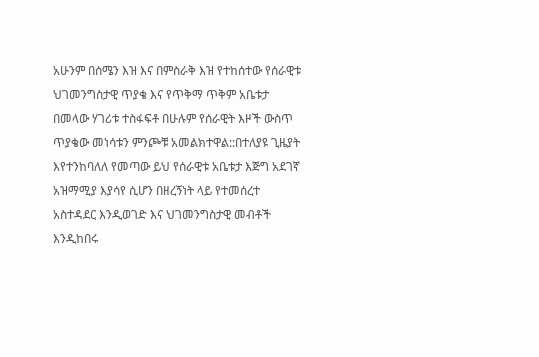አሁንም በሰሜን እዝ እና በምስራቅ እዝ የተከሰተው የሰራዊቱ ህገመንግስታዊ ጥያቄ እና የጥቅማ ጥቅም አቤቱታ በመላው ሃገሪቱ ተስፋፍቶ በሁሉም የሰራዊት እዞች ውስጥ ጥያቄው መነሳቱን ምንጮቹ አመልክተዋል::በተለያዩ ጊዜያት እየተንከባለለ የመጣው ይህ የሰራዊቱ አቤቱታ እጅግ አደገኛ አዝማሚያ እያሳየ ሲሆን በዘረኝነት ላይ የተመሰረተ አስተዳደር እንዲወገድ እና ህገመንግስታዊ መብቶች እንዲከበሩ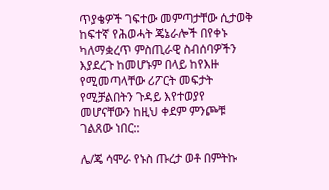ጥያቄዎች ገፍተው መምጣታቸው ሲታወቅ ከፍተኛ የሕወሓት ጄኔራሎች በየቀኑ ካለማቋረጥ ምስጢራዊ ስብሰባዎችን እያደረጉ ከመሆኑም በላይ ከየእዙ የሚመጣላቸው ሪፖርት መፍታት የሚቻልበትን ጉዳይ እየተወያየ መሆናቸውን ከዚህ ቀደም ምንጮቹ ገልጸው ነበር::

ሌ/ጄ ሳሞራ የኑስ ጡረታ ወቶ በምትኩ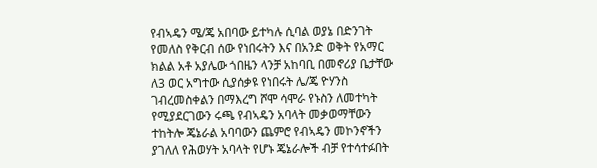የብኣዴን ሜ/ጄ አበባው ይተካሉ ሲባል ወያኔ በድንገት የመለስ የቅርብ ሰው የነበሩትን እና በአንድ ወቅት የአማር ክልል አቶ አያሌው ጎበዜን ላንቻ አከባቢ በመኖሪያ ቤታቸው ለ3 ወር አግተው ሲያሰቃዩ የነበሩት ሌ/ጄ ዮሃንስ ገብረመስቀልን በማእረግ ሾሞ ሳሞራ የኑስን ለመተካት የሚያደርገውን ሩጫ የብኣዴን አባላት መቃወማቸውን ተከትሎ ጄኔራል አባባውን ጨምሮ የብኣዴን መኮንኖችን ያገለለ የሕወሃት አባላት የሆኑ ጄኔራሎች ብቻ የተሳተፉበት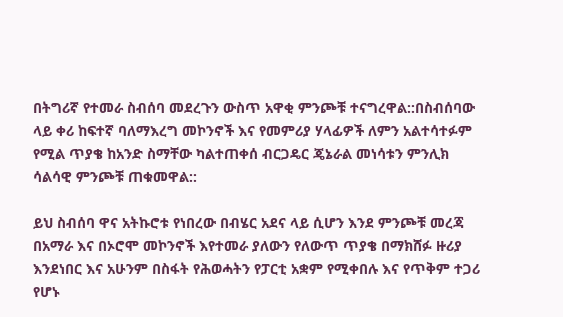በትግሪኛ የተመራ ስብሰባ መደረጉን ውስጥ አዋቂ ምንጮቹ ተናግረዋል::በስብሰባው ላይ ቀሪ ከፍተኛ ባለማእረግ መኮንኖች እና የመምሪያ ሃላፊዎች ለምን አልተሳተፉም የሚል ጥያቄ ከአንድ ስማቸው ካልተጠቀሰ ብርጋዴር ጄኔራል መነሳቱን ምንሊክ ሳልሳዊ ምንጮቹ ጠቁመዋል::

ይህ ስብሰባ ዋና አትኩሮቱ የነበረው በብሄር አደና ላይ ሲሆን እንደ ምንጮቹ መረጃ በአማራ እና በኦሮሞ መኮንኖች እየተመራ ያለውን የለውጥ ጥያቄ በማክሸፉ ዙሪያ እንደነበር እና አሁንም በስፋት የሕወሓትን የፓርቲ አቋም የሚቀበሉ እና የጥቅም ተጋሪ የሆኑ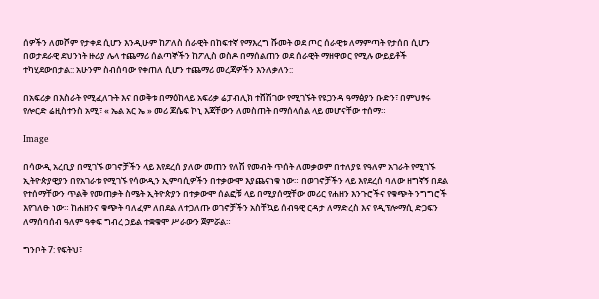ሰዎችን ለመሾም የታቀደ ሲሆን እንዲሁም ከፖለስ ሰራዊት በከፍተኛ የማእረግ ሹመት ወደ ጦር ሰራዊቱ ለማምጣት የታሰበ ሲሆን በወታደራዊ ደህንነት ዙሪያ ሌላ ተጨማሪ ሰልጣኞችን ከፖሊስ ወስዶ በማሰልጠን ወደ ሰራዊት ማዘዋወር የሚሉ ውይይቶች ተካሂደውበታል:: አሁንም ስብሰባው የቀጠለ ሲሆን ተጨማሪ መረጃዎችን እንለቃለን::

በአፍሪቃ በእስራት የሚፈለጉት እና በወቅቱ በማዕከላይ አፍሪቃ ሬፓብሊክ ተሸሽገው የሚገኙት የዩጋንዳ ዓማፅያን ቡድን፣ በምህፃሩ የሎርድ ሬዚስተንስ አሚ፣ « ኤል አር ኤ » መሪ ጆሴፍ ኮኒ እጃቸውን ለመስጠት በማሰላሰል ላይ መሆናቸው ተሰማ።

Image

በሳውዲ አረቢያ በሚገኙ ወገኖቻችን ላይ እየደረሰ ያለው መጠን የለሽ የመብት ጥሰት ለመቃወም በተለያዩ የዓለም አገራት የሚገኙ ኢትዮጵያዊያን በየአገራቱ የሚገኙ የሳውዲን ኢምባሲዎችን በተቃውሞ እያጨናነቁ ነው። በወገኖቻችን ላይ እየደረሰ ባለው ዘግኛኝ በደል የተሰማቸውን ጥልቅ የመጠቃት ስሜት ኢትዮጵያን በተቃውሞ ሰልፎቹ ላይ በሚያሰሟቸው መሪር የሐዘን እንጉሮችና የቁጭት ንግግሮች እየገለፁ ነው። ከሐዘንና ቁጭት ባለፈም ለበደል ለተጋለጡ ወገኖቻችን አስቸኳይ ሰብዓዊ ርዳታ ለማድረስ እና የዲፕሎማሲ ድጋፍን ለማሰባሰብ ዓለም ዓቀፍ ግብረ ኃይል ተቋቁሞ ሥራውን ጀምሯል።

ግንቦት 7: የፍትህ፣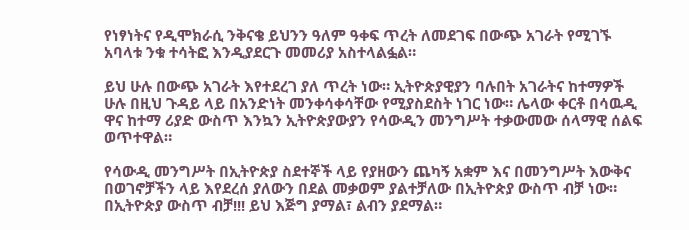የነፃነትና የዲሞክራሲ ንቅናቄ ይህንን ዓለም ዓቀፍ ጥረት ለመደገፍ በውጭ አገራት የሚገኙ አባላቱ ንቁ ተሳትፎ እንዲያደርጉ መመሪያ አስተላልፏል።

ይህ ሁሉ በውጭ አገራት እየተደረገ ያለ ጥረት ነው። ኢትዮጵያዊያን ባሉበት አገራትና ከተማዎች ሁሉ በዚህ ጉዳይ ላይ በአንድነት መንቀሳቀሳቸው የሚያስደስት ነገር ነው። ሌላው ቀርቶ በሳዉዲ ዋና ከተማ ሪያድ ውስጥ እንኳን ኢትዮጵያውያን የሳውዲን መንግሥት ተቃውመው ሰላማዊ ሰልፍ ወጥተዋል።

የሳውዲ መንግሥት በኢትዮጵያ ስደተኞች ላይ የያዘውን ጨካኝ አቋም እና በመንግሥት እውቅና በወገኖቻችን ላይ እየደረሰ ያለውን በደል መቃወም ያልተቻለው በኢትዮጵያ ውስጥ ብቻ ነው። በኢትዮጵያ ውስጥ ብቻ!!! ይህ እጅግ ያማል፣ ልብን ያደማል።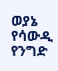ወያኔ የሳውዲ የንግድ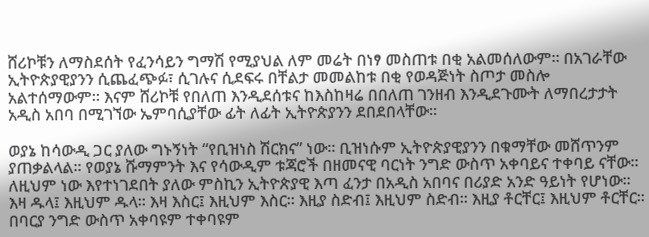ሸሪኮቹን ለማስደሰት የፈንሳይን ግማሽ የሚያህል ለም መሬት በነፃ መስጠቱ በቂ አልመሰለውም። በአገራቸው ኢትዮጵያዊያንን ሲጨፈጭፉ፣ ሲገሉና ሲደፍሩ በቸልታ መመልከቱ በቂ የወዳጅነት ስጦታ መስሎ አልተሰማውም። እናም ሸሪኮቹ የበለጠ እንዲደሰቱና ከእስከዛሬ በበለጠ ገንዘብ እንዲደጉሙት ለማበረታታት አዲስ አበባ በሚገኘው ኤምባሲያቸው ፊት ለፊት ኢትዮጵያንን ደበደበላቸው።

ወያኔ ከሳውዲ ጋር ያለው ግኑኝነት “የቢዝነስ ሽርክና” ነው። ቢዝነሱም ኢትዮጵያዊያንን በቁማቸው መሸጥንም ያጠቃልላል። የወያኔ ሹማምንት እና የሳውዲም ቱጃሮች በዘመናዊ ባርነት ንግድ ውስጥ አቀባይና ተቀባይ ናቸው። ለዚህም ነው እየተነገደበት ያለው ምስኪን ኢትዮጵያዊ እጣ ፈንታ በአዲስ አበባና በሪያድ አንድ ዓይነት የሆነው። እዛ ዱላ፤ እዚህም ዱላ። እዛ እስር፤ እዚህም እስር። እዚያ ስድብ፤ እዚህም ስድብ። እዚያ ቶርቸር፤ እዚህም ቶርቸር። በባርያ ንግድ ውስጥ አቀባዩም ተቀባዩም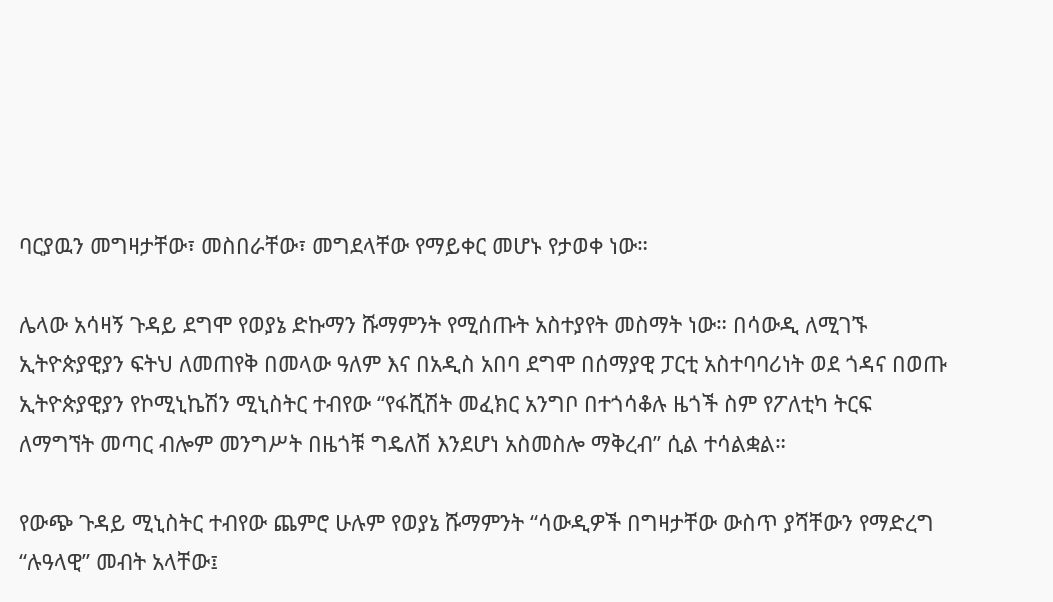ባርያዉን መግዛታቸው፣ መስበራቸው፣ መግደላቸው የማይቀር መሆኑ የታወቀ ነው።

ሌላው አሳዛኝ ጉዳይ ደግሞ የወያኔ ድኩማን ሹማምንት የሚሰጡት አስተያየት መስማት ነው። በሳውዲ ለሚገኙ ኢትዮጵያዊያን ፍትህ ለመጠየቅ በመላው ዓለም እና በአዲስ አበባ ደግሞ በሰማያዊ ፓርቲ አስተባባሪነት ወደ ጎዳና በወጡ ኢትዮጵያዊያን የኮሚኒኬሽን ሚኒስትር ተብየው “የፋሺሽት መፈክር አንግቦ በተጎሳቆሉ ዜጎች ስም የፖለቲካ ትርፍ ለማግኘት መጣር ብሎም መንግሥት በዜጎቹ ግዴለሽ እንደሆነ አስመስሎ ማቅረብ” ሲል ተሳልቋል።

የውጭ ጉዳይ ሚኒስትር ተብየው ጨምሮ ሁሉም የወያኔ ሹማምንት “ሳውዲዎች በግዛታቸው ውስጥ ያሻቸውን የማድረግ “ሉዓላዊ” መብት አላቸው፤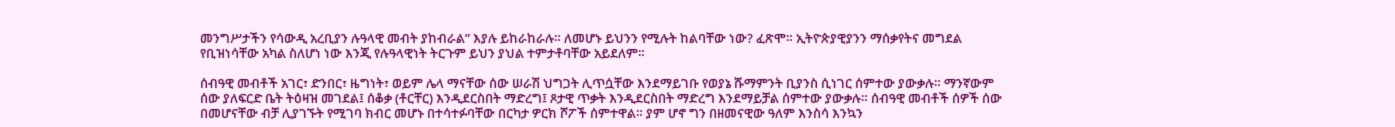መንግሥታችን የሳውዲ አረቢያን ሉዓላዊ መብት ያከብራል” እያሉ ይከራከራሉ። ለመሆኑ ይህንን የሚሉት ከልባቸው ነው? ፈጽሞ። ኢትዮጵያዊያንን ማሰቃየትና መግደል የቢዝነሳቸው አካል ስለሆነ ነው እንጂ የሉዓላዊነት ትርጉም ይህን ያህል ተምታቶባቸው አይደለም።

ሰብዓዊ መብቶች አገር፣ ድንበር፣ ዜግነት፣ ወይም ሌላ ማናቸው ሰው ሠራሽ ህግጋት ሊጥሷቸው እንደማይገቡ የወያኔ ሹማምንት ቢያንስ ሲነገር ሰምተው ያውቃሉ። ማንኛውም ሰው ያለፍርድ ቤት ትዕዛዝ መገደል፤ ሰቆቃ (ቶርቸር) እንዲደርስበት ማድረግ፤ ጾታዊ ጥቃት እንዲደርስበት ማድረግ እንደማይቻል ሰምተው ያውቃሉ። ሰብዓዊ መብቶች ሰዎች ሰው በመሆናቸው ብቻ ሊያገኙት የሚገባ ክብር መሆኑ በተሳተፉባቸው በርካታ ዎርክ ሾፖች ሰምተዋል። ያም ሆኖ ግን በዘመናዊው ዓለም እንስሳ እንኳን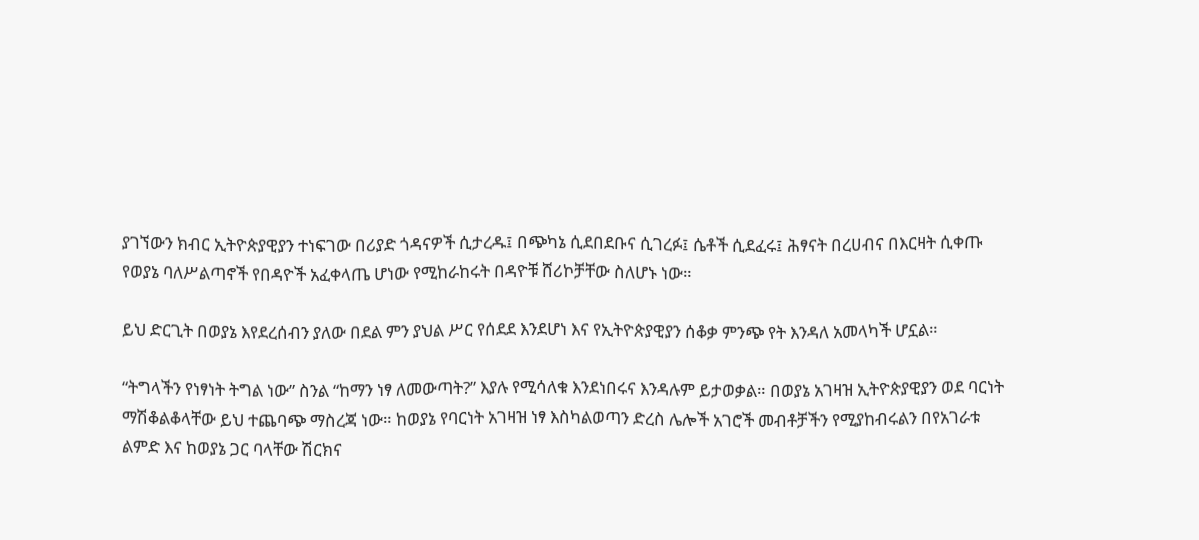ያገኘውን ክብር ኢትዮጵያዊያን ተነፍገው በሪያድ ጎዳናዎች ሲታረዱ፤ በጭካኔ ሲደበደቡና ሲገረፉ፤ ሴቶች ሲደፈሩ፤ ሕፃናት በረሀብና በእርዛት ሲቀጡ የወያኔ ባለሥልጣኖች የበዳዮች አፈቀላጤ ሆነው የሚከራከሩት በዳዮቹ ሸሪኮቻቸው ስለሆኑ ነው።

ይህ ድርጊት በወያኔ እየደረሰብን ያለው በደል ምን ያህል ሥር የሰደደ እንደሆነ እና የኢትዮጵያዊያን ሰቆቃ ምንጭ የት እንዳለ አመላካች ሆኗል።

“ትግላችን የነፃነት ትግል ነው” ስንል “ከማን ነፃ ለመውጣት?” እያሉ የሚሳለቁ እንደነበሩና እንዳሉም ይታወቃል። በወያኔ አገዛዝ ኢትዮጵያዊያን ወደ ባርነት ማሽቆልቆላቸው ይህ ተጨባጭ ማስረጃ ነው። ከወያኔ የባርነት አገዛዝ ነፃ እስካልወጣን ድረስ ሌሎች አገሮች መብቶቻችን የሚያከብሩልን በየአገራቱ ልምድ እና ከወያኔ ጋር ባላቸው ሽርክና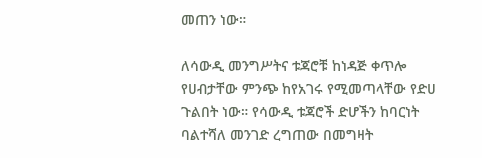መጠን ነው።

ለሳውዲ መንግሥትና ቱጃሮቹ ከነዳጅ ቀጥሎ የሀብታቸው ምንጭ ከየአገሩ የሚመጣላቸው የድሀ ጉልበት ነው። የሳውዲ ቱጃሮች ድሆችን ከባርነት ባልተሻለ መንገድ ረግጠው በመግዛት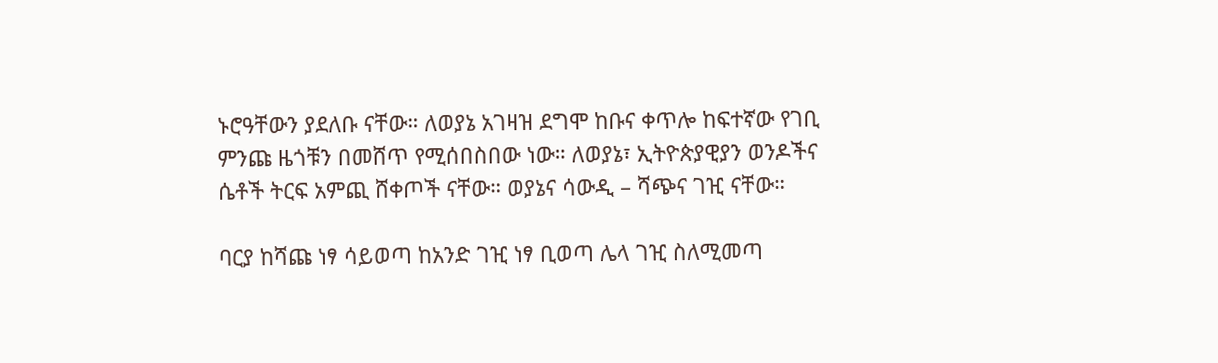ኑሮዓቸውን ያደለቡ ናቸው። ለወያኔ አገዛዝ ደግሞ ከቡና ቀጥሎ ከፍተኛው የገቢ ምንጩ ዜጎቹን በመሸጥ የሚሰበስበው ነው። ለወያኔ፣ ኢትዮጵያዊያን ወንዶችና ሴቶች ትርፍ አምጪ ሸቀጦች ናቸው። ወያኔና ሳውዲ – ሻጭና ገዢ ናቸው።

ባርያ ከሻጩ ነፃ ሳይወጣ ከአንድ ገዢ ነፃ ቢወጣ ሌላ ገዢ ስለሚመጣ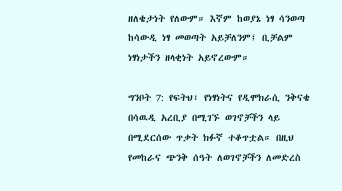ዘለቄታነት የለውም። እኛም ከወያኔ ነፃ ሳንወጣ ከሳውዲ ነፃ መወጣት አይቻለንም፤ ቢቻልም ነፃነታችን ዘላቂነት አይኖረውም።

ግንቦት 7: የፍትህ፣ የነፃነትና የዲሞክራሲ ንቅናቄ በሳዉዲ አረቢያ በሚገኙ ወገኖቻችን ላይ በሚደርሰው ጥቃት ክፉኛ ተቆጥቷል። በዚህ የመከራና ጭንቅ ሰዓት ለወገኖቻችን ለመድረስ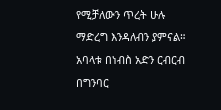የሚቻለውን ጥረት ሁሉ ማድረግ እንዳለብን ያምናል። አባላቱ በነብስ አድን ርብርብ በግንባር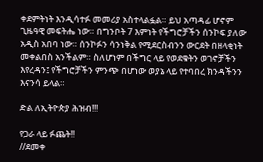ቀደምትነት እንዲሳተፉ መመሪያ አስተላልፏል። ይህ አጣዳፊ ሆኖም ጊዜዓዊ መፍትሔ ነው። በግንቦት 7 እምነት የችግሮቻችን ሰንኮፍ ያለው አዲስ አበባ ነው። ሰንኮፉን ሳንነቅል የሚደርስብንን ውርደት በዘላቂነት መቀልበስ አንችልም። ስለሆነም በችግር ላይ የወደቁትን ወገኖቻችን እየረዳን፤ የችግሮቻችን ምንጭ በሆነው ወያኔ ላይ የተባበረ ክንዳችንን እናንሳ ይላል።

ድል ለኢትዮጵያ ሕዝብ!!!

የጋራ ላይ ፉጨት!!
//ደመቀ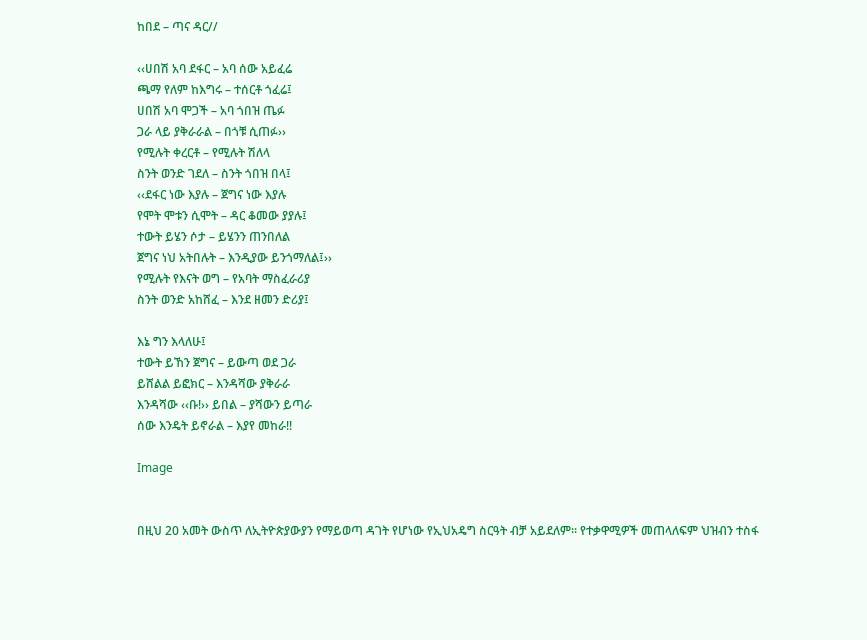ከበደ – ጣና ዳር//

‹‹ሀበሽ አባ ደፋር – አባ ሰው አይፈሬ
ጫማ የለም ከእግሩ – ተሰርቶ ጎፈሬ፤
ሀበሽ አባ ሞጋች – አባ ጎበዝ ጤፉ
ጋራ ላይ ያቅራራል – በጎቹ ሲጠፉ››
የሚሉት ቀረርቶ – የሚሉት ሽለላ
ስንት ወንድ ገደለ – ስንት ጎበዝ በላ፤
‹‹ደፋር ነው እያሉ – ጀግና ነው እያሉ
የሞት ሞቱን ሲሞት – ዳር ቆመው ያያሉ፤
ተውት ይሄን ሶታ – ይሄንን ጠንበለል
ጀግና ነህ አትበሉት – እንዲያው ይንጎማለል፤››
የሚሉት የእናት ወግ – የአባት ማስፈራሪያ
ስንት ወንድ አከሸፈ – እንደ ዘመን ድሪያ፤

እኔ ግን እላለሁ፤
ተውት ይኸን ጀግና – ይውጣ ወደ ጋራ
ይሸልል ይፎክር – እንዳሻው ያቅራራ
እንዳሻው ‹‹ቡ!›› ይበል – ያሻውን ይጣራ
ሰው እንዴት ይኖራል – እያየ መከራ!!

Image


በዚህ 20 አመት ውስጥ ለኢትዮጵያውያን የማይወጣ ዳገት የሆነው የኢህአዴግ ስርዓት ብቻ አይደለም፡፡ የተቃዋሚዎች መጠላለፍም ህዝብን ተስፋ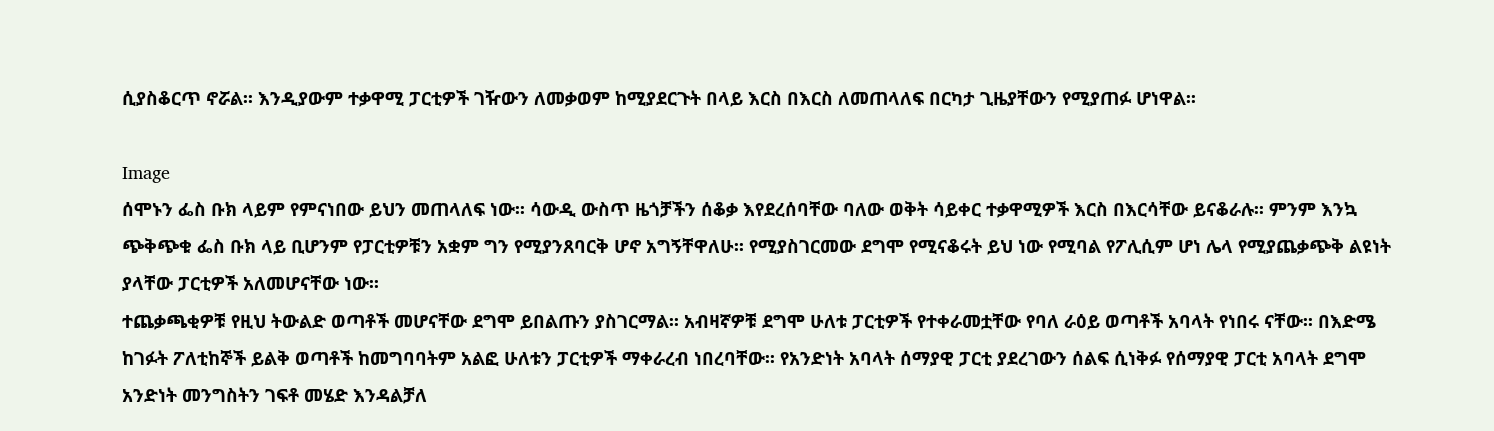ሲያስቆርጥ ኖሯል፡፡ እንዲያውም ተቃዋሚ ፓርቲዎች ገዥውን ለመቃወም ከሚያደርጉት በላይ እርስ በእርስ ለመጠላለፍ በርካታ ጊዜያቸውን የሚያጠፉ ሆነዋል፡፡

Image
ሰሞኑን ፌስ ቡክ ላይም የምናነበው ይህን መጠላለፍ ነው፡፡ ሳውዲ ውስጥ ዜጎቻችን ሰቆቃ እየደረሰባቸው ባለው ወቅት ሳይቀር ተቃዋሚዎች እርስ በእርሳቸው ይናቆራሉ፡፡ ምንም እንኳ ጭቅጭቁ ፌስ ቡክ ላይ ቢሆንም የፓርቲዎቹን አቋም ግን የሚያንጸባርቅ ሆኖ አግኝቸዋለሁ፡፡ የሚያስገርመው ደግሞ የሚናቆሩት ይህ ነው የሚባል የፖሊሲም ሆነ ሌላ የሚያጨቃጭቅ ልዩነት ያላቸው ፓርቲዎች አለመሆናቸው ነው፡፡
ተጨቃጫቂዎቹ የዚህ ትውልድ ወጣቶች መሆናቸው ደግሞ ይበልጡን ያስገርማል፡፡ አብዛኛዎቹ ደግሞ ሁለቱ ፓርቲዎች የተቀራመቷቸው የባለ ራዕይ ወጣቶች አባላት የነበሩ ናቸው፡፡ በእድሜ ከገፉት ፖለቲከኞች ይልቅ ወጣቶች ከመግባባትም አልፎ ሁለቱን ፓርቲዎች ማቀራረብ ነበረባቸው፡፡ የአንድነት አባላት ሰማያዊ ፓርቲ ያደረገውን ሰልፍ ሲነቅፉ የሰማያዊ ፓርቲ አባላት ደግሞ አንድነት መንግስትን ገፍቶ መሄድ እንዳልቻለ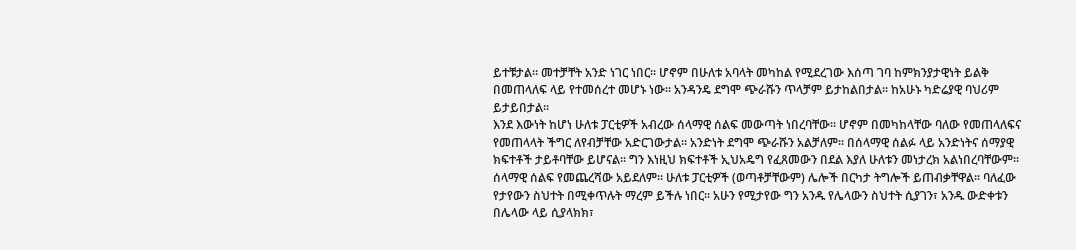ይተቹታል፡፡ መተቻቸት አንድ ነገር ነበር፡፡ ሆኖም በሁለቱ አባላት መካከል የሚደረገው እሰጣ ገባ ከምክንያታዊነት ይልቅ በመጠላለፍ ላይ የተመሰረተ መሆኑ ነው፡፡ አንዳንዴ ደግሞ ጭራሹን ጥላቻም ይታከልበታል፡፡ ከአሁኑ ካድሬያዊ ባህሪም ይታይበታል፡፡
እንደ እውነት ከሆነ ሁለቱ ፓርቲዎች አብረው ሰላማዊ ሰልፍ መውጣት ነበረባቸው፡፡ ሆኖም በመካከላቸው ባለው የመጠላለፍና የመጠላላት ችግር ለየብቻቸው አድርገውታል፡፡ አንድነት ደግሞ ጭራሹን አልቻለም፡፡ በሰላማዊ ሰልፉ ላይ አንድነትና ሰማያዊ ክፍተቶች ታይቶባቸው ይሆናል፡፡ ግን እነዚህ ክፍተቶች ኢህአዴግ የፈጸመውን በደል እያለ ሁለቱን መነታረክ አልነበረባቸውም፡፡ ሰላማዊ ሰልፍ የመጨረሻው አይደለም፡፡ ሁለቱ ፓርቲዎች (ወጣቶቻቸውም) ሌሎች በርካታ ትግሎች ይጠብቃቸዋል፡፡ ባለፈው የታየውን ስህተት በሚቀጥሉት ማረም ይችሉ ነበር፡፡ አሁን የሚታየው ግን አንዱ የሌላውን ስህተት ሲያገን፣ አንዱ ውድቀቱን በሌላው ላይ ሲያላክክ፣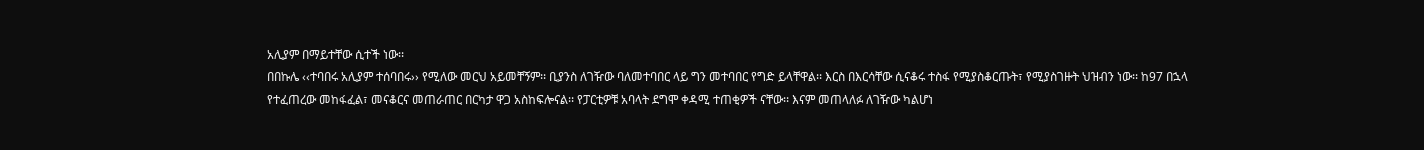አሊያም በማይተቸው ሲተች ነው፡፡
በበኩሌ ‹‹ተባበሩ አሊያም ተሰባበሩ›› የሚለው መርህ አይመቸኝም፡፡ ቢያንስ ለገዥው ባለመተባበር ላይ ግን መተባበር የግድ ይላቸዋል፡፡ እርስ በእርሳቸው ሲናቆሩ ተስፋ የሚያስቆርጡት፣ የሚያስገዙት ህዝብን ነው፡፡ ከ97 በኋላ የተፈጠረው መከፋፈል፣ መናቆርና መጠራጠር በርካታ ዋጋ አስከፍሎናል፡፡ የፓርቲዎቹ አባላት ደግሞ ቀዳሚ ተጠቂዎች ናቸው፡፡ እናም መጠላለፉ ለገዥው ካልሆነ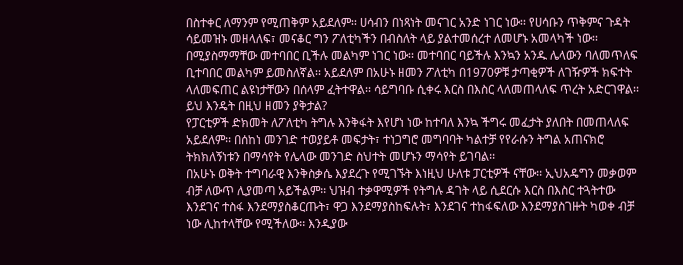በስተቀር ለማንም የሚጠቅም አይደለም፡፡ ሀሳብን በነጻነት መናገር አንድ ነገር ነው፡፡ የሀሳቡን ጥቅምና ጉዳት ሳይመዝኑ መዘላለፍ፣ መናቆር ግን ፖለቲካችን በብስለት ላይ ያልተመሰረተ ለመሆኑ አመላካች ነው፡፡
በሚያስማማቸው መተባበር ቢችሉ መልካም ነገር ነው፡፡ መተባበር ባይችሉ እንኳን አንዱ ሌላውን ባለመጥለፍ ቢተባበር መልካም ይመስለኛል፡፡ አይደለም በአሁኑ ዘመን ፖለቲካ በ1970ዎቹ ታጣቂዎች ለገዥዎች ክፍተት ላለመፍጠር ልዩነታቸውን በሰላም ፈትተዋል፡፡ ሳይግባቡ ሲቀሩ እርስ በእስር ላለመጠላለፍ ጥረት አድርገዋል፡፡ ይህ እንዴት በዚህ ዘመን ያቅታል?
የፓርቲዎች ድክመት ለፖለቲካ ትግሉ እንቅፋት እየሆነ ነው ከተባለ እንኳ ችግሩ መፈታት ያለበት በመጠላለፍ አይደለም፡፡ በሰከነ መንገድ ተወያይቶ መፍታት፣ ተነጋግሮ መግባባት ካልተቻ የየራሱን ትግል አጠናክሮ ትክክለኝነቱን በማሳየት የሌላው መንገድ ስህተት መሆኑን ማሳየት ይገባል፡፡
በአሁኑ ወቅት ተግባራዊ እንቅስቃሴ እያደረጉ የሚገኙት እነዚህ ሁለቱ ፓርቲዎች ናቸው፡፡ ኢህአዴግን መቃወም ብቻ ለውጥ ሊያመጣ አይችልም፡፡ ህዝብ ተቃዋሚዎች የትግሉ ዳገት ላይ ሲደርሱ እርስ በእስር ተጓትተው እንደገና ተስፋ እንደማያስቆርጡት፣ ዋጋ እንደማያስከፍሉት፣ እንደገና ተከፋፍለው እንደማያስገዙት ካወቀ ብቻ ነው ሊከተላቸው የሚችለው፡፡ እንዲያው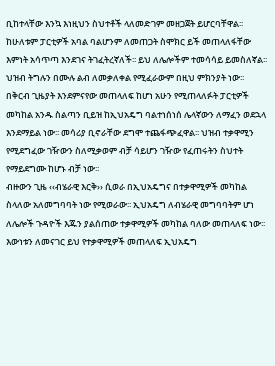ቢከተላቸው እንኳ እነዚህን ስህተቶች ላለመድገም መዘጋጀት ይሆርባቸዋል፡፡ ከሁለቱም ፓርቲዎች አባል ባልሆንም ለመጠጋት ስሞክር ይች መጠላለፋቸው እምነት አሳጥጣ እንደገና ትገፈትረኛለች፡፡ ይህ ለሌሎችም ተመሳሳይ ይመስለኛል፡፡ ህዝብ ትግሉን በሙሉ ልብ ለመቃለቀል የሚፈራውም በዚህ ምክንያት ነው፡፡
በቅርብ ጊዜያት እንደምናየው መጠላለፍ ከሆነ አሁን የሚጠላለፉት ፓርቲዎች መካከል አንዱ ስልጣን ቢይዝ ከኢህአዴግ ባልተነሰነሰ ሌላኛውን ለማፈን ወደኋላ እንደማይል ነው፡፡ መሳሪያ ቢኖራቸው ደግሞ ተጨፋጭፈዋል፡፡ ህዝብ ተቃዋሚን የሚደግፈው ገዥውን ስለሚቃወም ብቻ ሳይሆን ገዥው የፈጠሩትን ስህተት የማይደግሙ ከሆኑ ብቻ ነው፡፡
ብዙውን ጊዜ ‹‹ብሄራዊ እርቅ›› ሲወራ በኢህአዴግና በተቃዋሚዎች መካከል ስላለው አለመግባባት ነው የሚወራው፡፡ ኢህአዴግ ለብሄራዊ መግባባትም ሆነ ለሌሎች ጉዳዮች እጁን ያልሰጠው ተቃዋሚዎች መካከል ባለው መጠላለፍ ነው፡፡ እውነቱን ለመናገር ይህ የተቃዋሚዎች መጠላለፍ ኢህአዴግ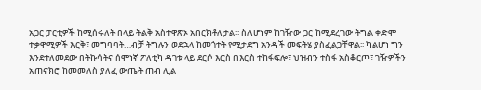አጋር ፓርቲዎች ከሚሰሩለት በላይ ትልቅ አስተዋጽኦ አበርክቶለታል፡፡ ስለሆነም ከገዥው ጋር ከሚደረገው ትግል ቀድሞ ተቃዋሚዎች እርቅ፣ መግባባት…ብቻ ትግሉን ወደኋላ ከመጎተት የሚታደግ አንዳች መፍትሄ ያስፈልጋቸዋል፡፡ ካልሆነ ግን እንደተለመደው በትኩሳትና ሰሞነኛ ፖለቲካ ዳገቱ ላይ ደርሶ እርስ በእርስ ተከፋፍሎ፣ ህዝብን ተስፋ አስቆርጦ፣ ገዥዎችን አጠናክሮ ከመመለስ ያለፈ ውጤት ጠብ ሊል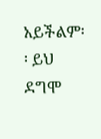አይችልም፡፡ ይህ ደግሞ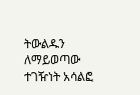ትውልዱን ለማይወጣው ተገዥነት አሳልፎ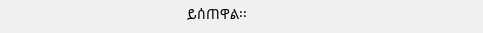ይሰጠዋል፡፡